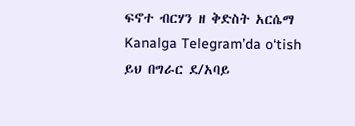ፍኖተ ብርሃን ዘ ቅድስት አርሴማ
Kanalga Telegram’da o‘tish
ይህ በግራር ደ/አባይ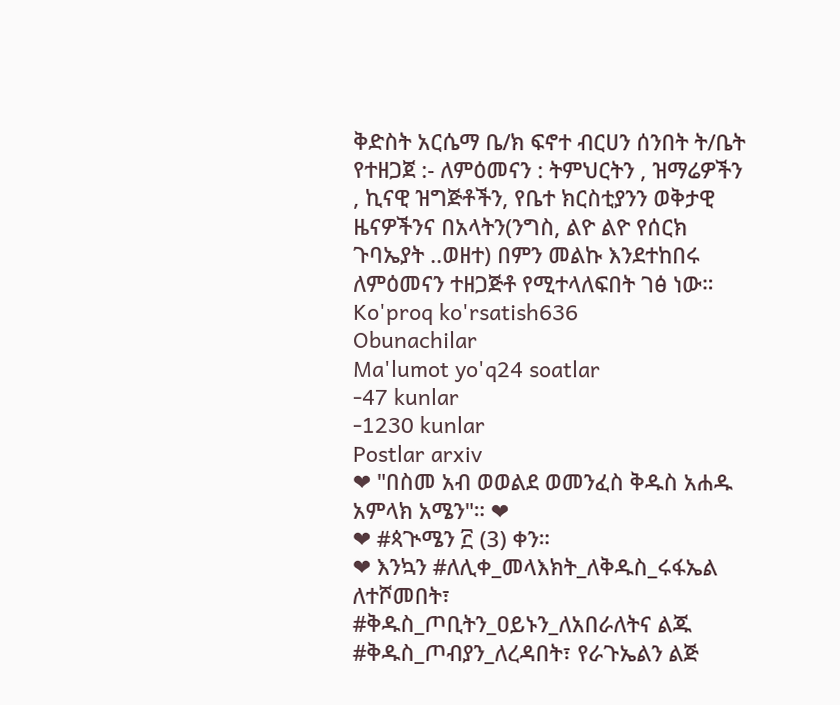ቅድስት አርሴማ ቤ/ክ ፍኖተ ብርሀን ሰንበት ት/ቤት የተዘጋጀ :- ለምዕመናን : ትምህርትን , ዝማሬዎችን , ኪናዊ ዝግጅቶችን, የቤተ ክርስቲያንን ወቅታዊ ዜናዎችንና በአላትን(ንግስ, ልዮ ልዮ የሰርክ ጉባኤያት ..ወዘተ) በምን መልኩ እንደተከበሩ ለምዕመናን ተዘጋጅቶ የሚተላለፍበት ገፅ ነው።
Ko'proq ko'rsatish636
Obunachilar
Ma'lumot yo'q24 soatlar
-47 kunlar
-1230 kunlar
Postlar arxiv
❤ "በስመ አብ ወወልደ ወመንፈስ ቅዱስ አሐዱ አምላክ አሜን"። ❤
❤ #ጳጒሜን ፫ (3) ቀን።
❤ እንኳን #ለሊቀ_መላእክት_ለቅዱስ_ሩፋኤል ለተሾመበት፣ #ቅዱስ_ጦቢትን_ዐይኑን_ለአበራለትና ልጁ #ቅዱስ_ጦብያን_ለረዳበት፣ የራጉኤልን ልጅ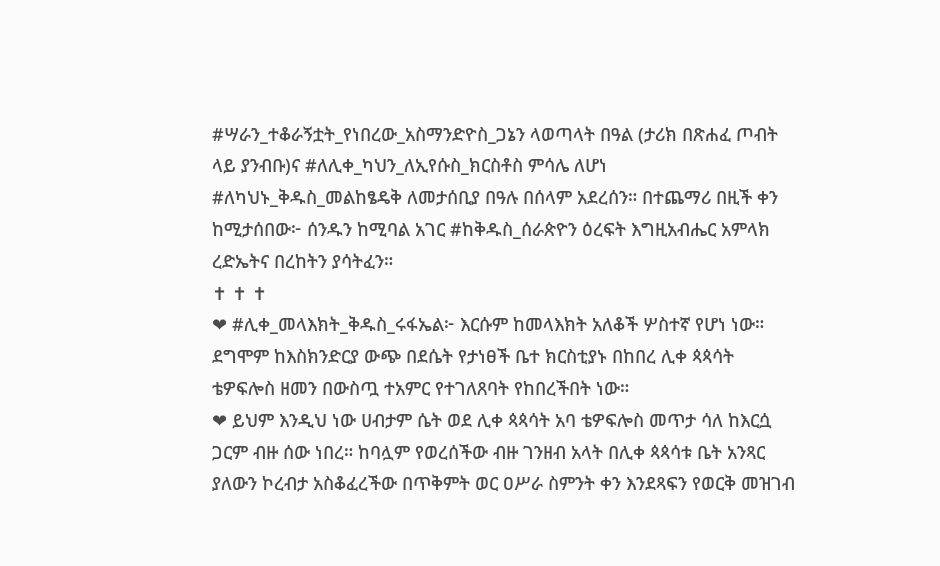#ሣራን_ተቆራኝቷት_የነበረው_አስማንድዮስ_ጋኔን ላወጣላት በዓል (ታሪክ በጽሐፈ ጦብት ላይ ያንብቡ)ና #ለሊቀ_ካህን_ለኢየሱስ_ክርስቶስ ምሳሌ ለሆነ #ለካህኑ_ቅዱስ_መልከፄዴቅ ለመታሰቢያ በዓሉ በሰላም አደረሰን። በተጨማሪ በዚች ቀን ከሚታሰበው፦ ሰንዱን ከሚባል አገር #ከቅዱስ_ሰራጵዮን ዕረፍት እግዚአብሔር አምላክ ረድኤትና በረከትን ያሳትፈን።
✝ ✝ ✝
❤ #ሊቀ_መላእክት_ቅዱስ_ሩፋኤል፦ እርሱም ከመላእክት አለቆች ሦስተኛ የሆነ ነው። ደግሞም ከእስክንድርያ ውጭ በደሴት የታነፀች ቤተ ክርስቲያኑ በከበረ ሊቀ ጳጳሳት ቴዎፍሎስ ዘመን በውስጧ ተአምር የተገለጸባት የከበረችበት ነው።
❤ ይህም እንዲህ ነው ሀብታም ሴት ወደ ሊቀ ጳጳሳት አባ ቴዎፍሎስ መጥታ ሳለ ከእርሷ ጋርም ብዙ ሰው ነበረ። ከባሏም የወረሰችው ብዙ ገንዘብ አላት በሊቀ ጳጳሳቱ ቤት አንጻር ያለውን ኮረብታ አስቆፈረችው በጥቅምት ወር ዐሥራ ስምንት ቀን እንደጻፍን የወርቅ መዝገብ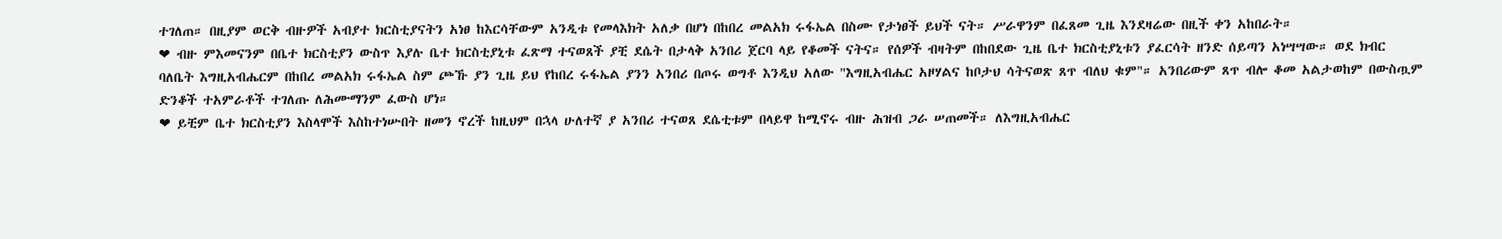ተገለጠ። በዚያም ወርቅ ብዙዎች አብያተ ክርስቲያናትን አነፀ ከእርሳቸውም አንዲቱ የመላእክት አለቃ በሆነ በከበረ መልአክ ሩፋኤል በስሙ የታነፀች ይህች ናት። ሥራዋንም በፈጸመ ጊዜ እንደዛሬው በዚች ቀን አከበራት።
❤ ብዙ ምእመናንም በቤተ ክርስቲያን ውስጥ እያሉ ቤተ ክርስቲያኒቱ ፈጽማ ተናወጸች ያቺ ደሴት በታላቅ አንበሪ ጀርባ ላይ የቆመች ናትና። የሰዎች ብዛትም በከበደው ጊዜ ቤተ ክርስቲያኒቱን ያፈርሳት ዘንድ ሰይጣን አነሣሣው። ወደ ክብር ባለቤት እግዚአብሔርም በከበረ መልአክ ሩፋኤል ስም ጮኹ ያን ጊዜ ይህ የከበረ ሩፋኤል ያንን አንበሪ በጦሩ ወግቶ እንዲህ አለው "እግዚአብሔር አዞሃልና ከቦታህ ሳትናወጽ ጸጥ ብለህ ቁም"። አንበሪውም ጸጥ ብሎ ቆመ አልታወከም በውስጧም ድንቆች ተአምራቶች ተገለጡ ለሕሙማንም ፈውስ ሆነ።
❤ ይቺም ቤተ ክርስቲያን እስላሞች እስከተነሡበት ዘመን ኖረች ከዚህም በኋላ ሁለተኛ ያ አንበሪ ተናወጸ ደሴቲቱም በላይዋ ከሚኖሩ ብዙ ሕዝብ ጋራ ሠጠመች። ለእግዚአብሔር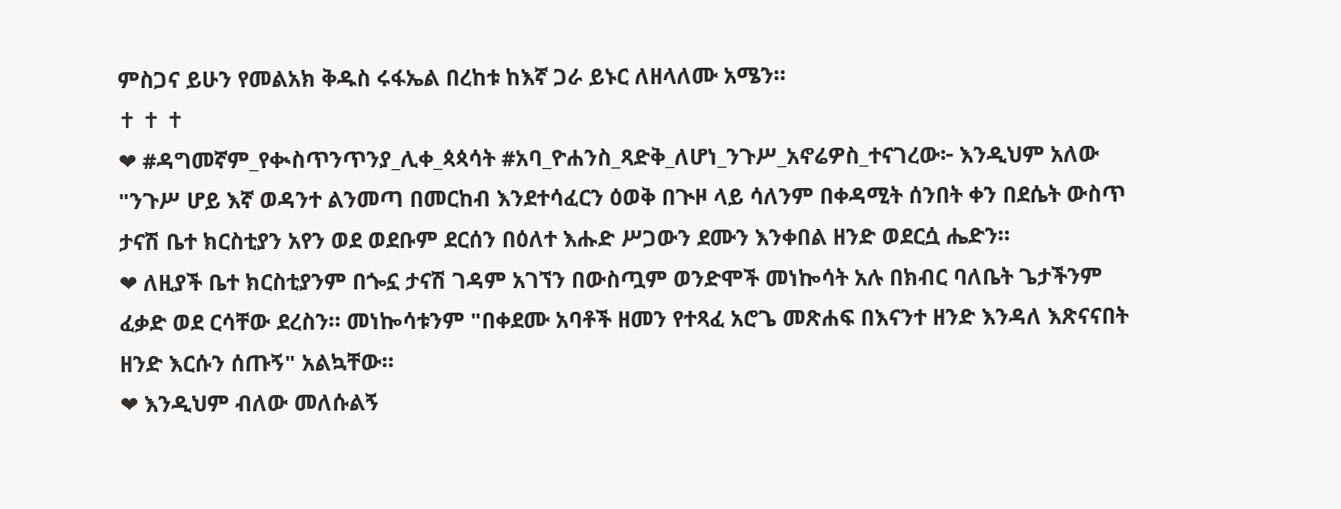ምስጋና ይሁን የመልአክ ቅዱስ ሩፋኤል በረከቱ ከእኛ ጋራ ይኑር ለዘላለሙ አሜን።
✝ ✝ ✝
❤ #ዳግመኛም_የቊስጥንጥንያ_ሊቀ_ጳጳሳት #አባ_ዮሐንስ_ጻድቅ_ለሆነ_ንጉሥ_አኖሬዎስ_ተናገረው፦ እንዲህም አለው "ንጉሥ ሆይ እኛ ወዳንተ ልንመጣ በመርከብ እንደተሳፈርን ዕወቅ በጒዞ ላይ ሳለንም በቀዳሚት ሰንበት ቀን በደሴት ውስጥ ታናሽ ቤተ ክርስቲያን አየን ወደ ወደቡም ደርሰን በዕለተ እሑድ ሥጋውን ደሙን እንቀበል ዘንድ ወደርሷ ሔድን።
❤ ለዚያች ቤተ ክርስቲያንም በጐኗ ታናሽ ገዳም አገኘን በውስጧም ወንድሞች መነኰሳት አሉ በክብር ባለቤት ጌታችንም ፈቃድ ወደ ርሳቸው ደረስን። መነኰሳቱንም "በቀደሙ አባቶች ዘመን የተጻፈ አሮጌ መጽሐፍ በእናንተ ዘንድ እንዳለ እጽናናበት ዘንድ እርሱን ሰጡኝ" አልኳቸው።
❤ እንዲህም ብለው መለሱልኝ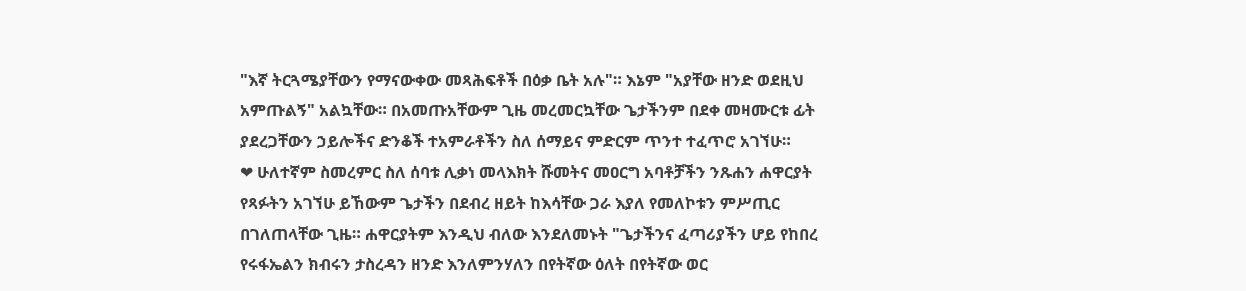"እኛ ትርጓሜያቸውን የማናውቀው መጻሕፍቶች በዕቃ ቤት አሉ"። እኔም "አያቸው ዘንድ ወደዚህ አምጡልኝ" አልኳቸው። በአመጡአቸውም ጊዜ መረመርኳቸው ጌታችንም በደቀ መዛሙርቱ ፊት ያደረጋቸውን ኃይሎችና ድንቆች ተአምራቶችን ስለ ሰማይና ምድርም ጥንተ ተፈጥሮ አገኘሁ።
❤ ሁለተኛም ስመረምር ስለ ሰባቱ ሊቃነ መላእክት ሹመትና መዐርግ አባቶቻችን ንጹሐን ሐዋርያት የጻፉትን አገኘሁ ይኸውም ጌታችን በደብረ ዘይት ከእሳቸው ጋራ እያለ የመለኮቱን ምሥጢር በገለጠላቸው ጊዜ። ሐዋርያትም እንዲህ ብለው እንደለመኑት "ጌታችንና ፈጣሪያችን ሆይ የከበረ የሩፋኤልን ክብሩን ታስረዳን ዘንድ እንለምንሃለን በየትኛው ዕለት በየትኛው ወር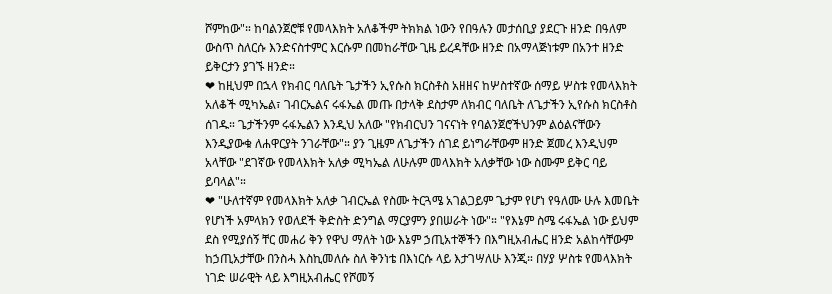ሾምከው"። ከባልንጀሮቹ የመላእክት አለቆችም ትክክል ነውን የበዓሉን መታሰቢያ ያደርጉ ዘንድ በዓለም ውስጥ ስለርሱ እንድናስተምር እርሱም በመከራቸው ጊዜ ይረዳቸው ዘንድ በአማላጅነቱም በአንተ ዘንድ ይቅርታን ያገኙ ዘንድ።
❤ ከዚህም በኋላ የክብር ባለቤት ጌታችን ኢየሱስ ክርስቶስ አዘዘና ከሦስተኛው ሰማይ ሦስቱ የመላእክት አለቆች ሚካኤል፣ ገብርኤልና ሩፋኤል መጡ በታላቅ ደስታም ለክብር ባለቤት ለጌታችን ኢየሱስ ክርስቶስ ሰገዱ። ጌታችንም ሩፋኤልን እንዲህ አለው "የክብርህን ገናናነት የባልንጀሮችህንም ልዕልናቸውን እንዲያውቁ ለሐዋርያት ንገራቸው"። ያን ጊዜም ለጌታችን ሰገደ ይነግራቸውም ዘንድ ጀመረ እንዲህም አላቸው "ደገኛው የመላእክት አለቃ ሚካኤል ለሁሉም መላእክት አለቃቸው ነው ስሙም ይቅር ባይ ይባላል"።
❤ "ሁለተኛም የመላእክት አለቃ ገብርኤል የስሙ ትርጓሜ አገልጋይም ጌታም የሆነ የዓለሙ ሁሉ እመቤት የሆነች አምላክን የወለደች ቅድስት ድንግል ማርያምን ያበሠራት ነው"። "የእኔም ስሜ ሩፋኤል ነው ይህም ደስ የሚያሰኝ ቸር መሐሪ ቅን የዋህ ማለት ነው እኔም ኃጢአተኞችን በእግዚአብሔር ዘንድ አልከሳቸውም ከኃጢአታቸው በንስሓ እስኪመለሱ ስለ ቅንነቴ በእነርሱ ላይ እታገሣለሁ እንጂ። በሃያ ሦስቱ የመላእክት ነገድ ሠራዊት ላይ እግዚአብሔር የሾመኝ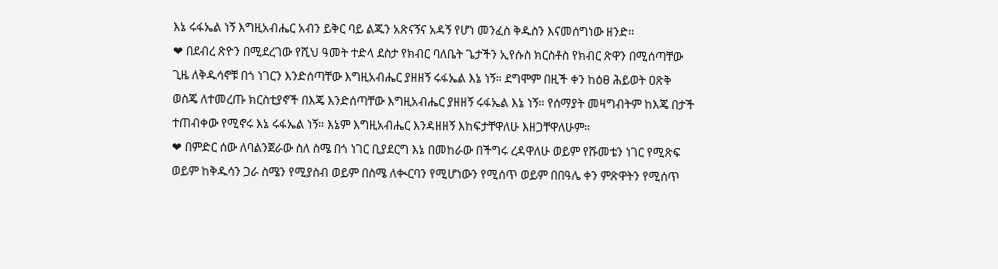እኔ ሩፋኤል ነኝ እግዚአብሔር አብን ይቅር ባይ ልጁን አጽናኝና አዳኝ የሆነ መንፈስ ቅዱስን እናመሰግነው ዘንድ።
❤ በደብረ ጽዮን በሚደረገው የሺህ ዓመት ተድላ ደስታ የክብር ባለቤት ጌታችን ኢየሱስ ክርስቶስ የክብር ጽዋን በሚሰጣቸው ጊዜ ለቅዱሳኖቹ በጎ ነገርን እንድሰጣቸው እግዚአብሔር ያዘዘኝ ሩፋኤል እኔ ነኝ። ደግሞም በዚች ቀን ከዕፀ ሕይወት ዐጽቅ ወስጄ ለተመረጡ ክርስቲያኖች በእጄ እንድሰጣቸው እግዚአብሔር ያዘዘኝ ሩፋኤል እኔ ነኝ። የሰማያት መዛግብትም ከእጄ በታች ተጠብቀው የሚኖሩ እኔ ሩፋኤል ነኝ። እኔም እግዚአብሔር እንዳዘዘኝ እከፍታቸዋለሁ እዘጋቸዋለሁም።
❤ በምድር ሰው ለባልንጀራው ስለ ስሜ በጎ ነገር ቢያደርግ እኔ በመከራው በችግሩ ረዳዋለሁ ወይም የሹመቴን ነገር የሚጽፍ ወይም ከቅዱሳን ጋራ ስሜን የሚያስብ ወይም በስሜ ለቊርባን የሚሆነውን የሚሰጥ ወይም በበዓሌ ቀን ምጽዋትን የሚሰጥ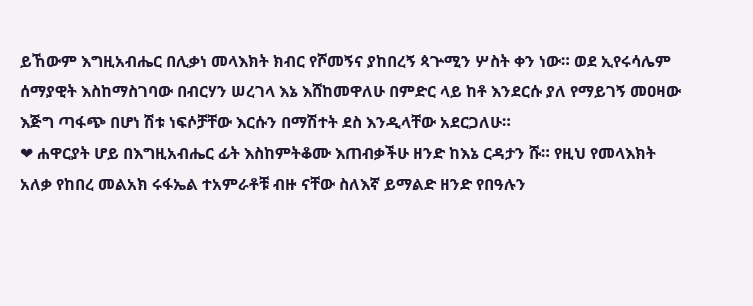ይኸውም እግዚአብሔር በሊቃነ መላእክት ክብር የሾመኝና ያከበረኝ ጳጕሚን ሦስት ቀን ነው። ወደ ኢየሩሳሌም ሰማያዊት እስከማስገባው በብርሃን ሠረገላ እኔ እሸከመዋለሁ በምድር ላይ ከቶ እንደርሱ ያለ የማይገኝ መዐዛው እጅግ ጣፋጭ በሆነ ሽቱ ነፍሶቻቸው እርሱን በማሽተት ደስ እንዲላቸው አደርጋለሁ።
❤ ሐዋርያት ሆይ በእግዚአብሔር ፊት እስከምትቆሙ እጠብቃችሁ ዘንድ ከእኔ ርዳታን ሹ። የዚህ የመላእክት አለቃ የከበረ መልአክ ሩፋኤል ተአምራቶቹ ብዙ ናቸው ስለእኛ ይማልድ ዘንድ የበዓሉን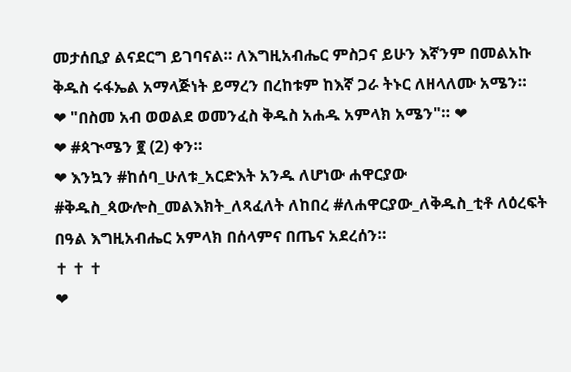መታሰቢያ ልናደርግ ይገባናል። ለእግዚአብሔር ምስጋና ይሁን እኛንም በመልአኩ ቅዱስ ሩፋኤል አማላጅነት ይማረን በረከቱም ከእኛ ጋራ ትኑር ለዘላለሙ አሜን።
❤ "በስመ አብ ወወልደ ወመንፈስ ቅዱስ አሐዱ አምላክ አሜን"። ❤
❤ #ጳጒሜን ፪ (2) ቀን።
❤ እንኳን #ከሰባ_ሁለቱ_አርድእት አንዱ ለሆነው ሐዋርያው #ቅዱስ_ጳውሎስ_መልእክት_ለጻፈለት ለከበረ #ለሐዋርያው_ለቅዱስ_ቲቶ ለዕረፍት በዓል እግዚአብሔር አምላክ በሰላምና በጤና አደረሰን።
✝ ✝ ✝
❤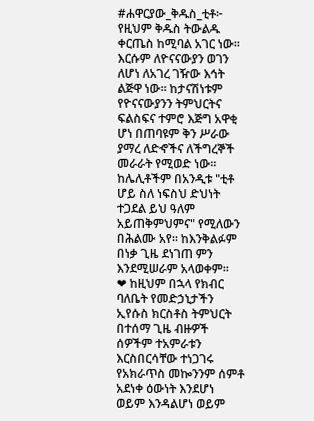#ሐዋርያው_ቅዱስ_ቲቶ፦ የዚህም ቅዱስ ትውልዱ ቀርጤስ ከሚባል አገር ነው። እርሱም ለዮናናውያን ወገን ለሆነ ለአገረ ገዥው እኅት ልጅዋ ነው። ከታናሽነቱም የዮናናውያንን ትምህርትና ፍልስፍና ተምሮ እጅግ አዋቂ ሆነ በጠባዩም ቅን ሥራው ያማረ ለድኆችና ለችግረኞች መራራት የሚወድ ነው። ከሌሊቶችም በአንዲቱ "ቲቶ ሆይ ስለ ነፍስህ ድህነት ተጋደል ይህ ዓለም አይጠቅምህምና" የሚለውን በሕልሙ አየ። ከእንቅልፉም በነቃ ጊዜ ደነገጠ ምን እንደሚሠራም አላወቀም።
❤ ከዚህም በኋላ የክብር ባለቤት የመድኃኒታችን ኢየሱስ ክርስቶስ ትምህርት በተሰማ ጊዜ ብዙዎች ሰዎችም ተአምራቱን እርስበርሳቸው ተነጋገሩ የአክራጥስ መኰንንም ሰምቶ አደነቀ ዕውነት እንደሆነ ወይም እንዳልሆነ ወይም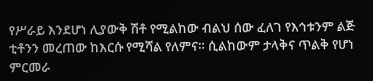የሥራይ እንደሆነ ሊያውቅ ሽቶ የሚልከው ብልህ ሰው ፈለገ የእኅቱንም ልጅ ቲቶንን መረጠው ከእርሱ የሚሻል የለምና። ሲልከውም ታላቅና ጥልቅ የሆነ ምርመራ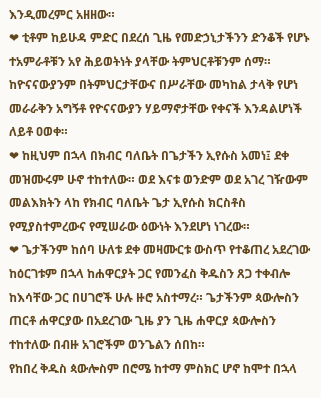እንዲመረምር አዘዘው።
❤ ቲቶም ከይሁዳ ምድር በደረሰ ጊዜ የመድኃኒታችንን ድንቆች የሆኑ ተአምራቶቹን አየ ሕይወትነት ያላቸው ትምህርቶቹንም ሰማ። ከዮናናውያንም በትምህርታቸውና በሥራቸው መካከል ታላቅ የሆነ መራራቅን አግኝቶ የዮናናውያን ሃይማኖታቸው የቀናች እንዳልሆነች ለይቶ ዐወቀ።
❤ ከዚህም በኋላ በክብር ባለቤት በጌታችን ኢየሱስ አመነ፤ ደቀ መዝሙሩም ሁኖ ተከተለው። ወደ እናቱ ወንድም ወደ አገረ ገዥውም መልእክትን ላከ የክብር ባለቤት ጌታ ኢየሱስ ክርስቶስ የሚያስተምረውና የሚሠራው ዕውነት እንደሆነ ነገረው።
❤ ጌታችንም ከሰባ ሁለቱ ደቀ መዛሙርቱ ውስጥ የተቆጠረ አደረገው ከዕርገቱም በኋላ ከሐዋርያት ጋር የመንፈስ ቅዱስን ጸጋ ተቀብሎ ከእሳቸው ጋር በሀገሮች ሁሉ ዙሮ አስተማረ። ጌታችንም ጳውሎስን ጠርቶ ሐዋርያው በአደረገው ጊዜ ያን ጊዜ ሐዋርያ ጳውሎስን ተከተለው በብዙ አገሮችም ወንጌልን ሰበከ።
የከበረ ቅዱስ ጳውሎስም በሮሜ ከተማ ምስክር ሆኖ ከሞተ በኋላ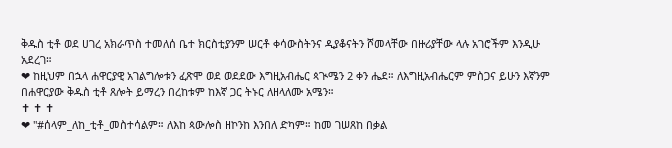ቅዱስ ቲቶ ወደ ሀገረ አክራጥስ ተመለሰ ቤተ ክርስቲያንም ሠርቶ ቀሳውስትንና ዲያቆናትን ሾመላቸው በዙሪያቸው ላሉ አገሮችም እንዲሁ አደረገ።
❤ ከዚህም በኋላ ሐዋርያዊ አገልግሎቱን ፈጽሞ ወደ ወደደው እግዚአብሔር ጳጒሜን 2 ቀን ሔደ። ለእግዚአብሔርም ምስጋና ይሁን እኛንም በሐዋርያው ቅዱስ ቲቶ ጸሎት ይማረን በረከቱም ከእኛ ጋር ትኑር ለዘላለሙ አሜን።
✝ ✝ ✝
❤ "#ሰላም_ለከ_ቲቶ_መስተሳልም። ለእከ ጳውሎስ ዘኮንከ እንበለ ድካም። ከመ ገሠጸከ በቃል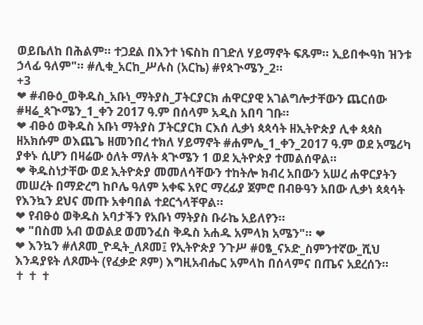ወይቤለከ በሕልም። ተጋደል በእንተ ነፍስከ በገድለ ሃይማኖት ፍጹም። ኢይበቊዓከ ዝንቱ ኃላፊ ዓለም"። #ሊቁ_አርከ_ሥሉስ (አርኬ) #የጳጒሜን_2።
+3
❤ #ብፁዕ_ወቅዱስ_አቡነ_ማትያስ_ፓትርያርክ ሐዋርያዊ አገልግሎታቸውን ጨርሰው #ዛሬ_ጳጒሜን_1_ቀን 2017 ዓ.ም በሰላም አዲስ አበባ ገቡ።
❤ ብፁዕ ወቅዱስ አቡነ ማትያስ ፓትርያርክ ርእሰ ሊቃነ ጳጳሳት ዘኢትዮጵያ ሊቀ ጳጳስ ዘአክሱም ወእጨጌ ዘመንበረ ተክለ ሃይማኖት #ሐምሌ_1_ቀን_2017 ዓ.ም ወደ አሜሪካ ያቀኑ ሲሆን በዛሬው ዕለት ማለት ጳጒሜን 1 ወደ ኢትዮጵያ ተመልሰዋል።
❤ ቅዱስነታቸው ወደ ኢትዮጵያ መመለሳቸውን ተከትሎ ክብረ አበውን አሠረ ሐዋርያትን መሠረት በማድረግ ከቦሌ ዓለም አቀፍ አየር ማረፊያ ጀምሮ በብፁዓን አበው ሊቃነ ጳጳሳት የእንኳን ደህና መጡ አቀባበል ተደርጎላቸዋል።
❤ የብፁዕ ወቅዱስ አባታችን የአቡነ ማትያስ ቡራኬ አይለየን።
❤ "በስመ አብ ወወልደ ወመንፈስ ቅዱስ አሐዱ አምላክ አሜን"። ❤
❤ እንኳን #ለጾመ_ዮዲት_ለጾመ፤ የኢትዮጵያ ንጉሥ #ዐፄ_ናኦድ_ስምንተኛው_ሺህ እንዳያዩት ለጾሙት (የፈቃድ ጾም) እግዚአብሔር አምላከ በሰላምና በጤና አደረሰን።
✝ ✝ ✝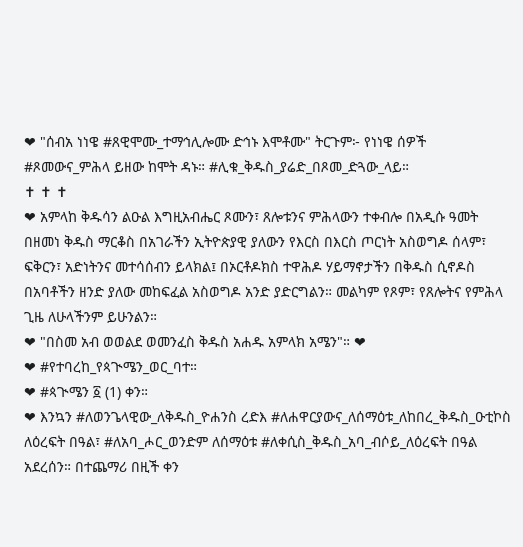❤ "ሰብአ ነነዌ #ጸዊሞሙ_ተማኅሊሎሙ ድኅኑ እሞቶሙ" ትርጉም፦ የነነዌ ሰዎች #ጾመውና_ምሕላ ይዘው ከሞት ዳኑ። #ሊቁ_ቅዱስ_ያሬድ_በጾመ_ድጓው_ላይ።
✝ ✝ ✝
❤ አምላከ ቅዱሳን ልዑል እግዚአብሔር ጾሙን፣ ጸሎቱንና ምሕላውን ተቀብሎ በአዲሱ ዓመት በዘመነ ቅዱስ ማርቆስ በአገራችን ኢትዮጵያዊ ያለውን የእርስ በእርስ ጦርነት አስወግዶ ሰላም፣ ፍቅርን፣ አድነትንና መተሳሰብን ይላክል፤ በኦርቶዶክስ ተዋሕዶ ሃይማኖታችን በቅዱስ ሲኖዶስ በአባቶችን ዘንድ ያለው መከፍፈል አስወግዶ አንድ ያድርግልን። መልካም የጾም፣ የጸሎትና የምሕላ ጊዜ ለሁላችንም ይሁንልን።
❤ "በስመ አብ ወወልደ ወመንፈስ ቅዱስ አሐዱ አምላክ አሜን"። ❤
❤ #የተባረከ_የጳጒሜን_ወር_ባተ።
❤ #ጳጒሜን ፩ (1) ቀን።
❤ እንኳን #ለወንጌላዊው_ለቅዱስ_ዮሐንስ ረድእ #ለሐዋርያውና_ለሰማዕቱ_ለከበረ_ቅዱስ_ዑቲኮስ ለዕረፍት በዓል፣ #ለአባ_ሖር_ወንድም ለሰማዕቱ #ለቀሲስ_ቅዱስ_አባ_ብሶይ_ለዕረፍት በዓል አደረሰን። በተጨማሪ በዚች ቀን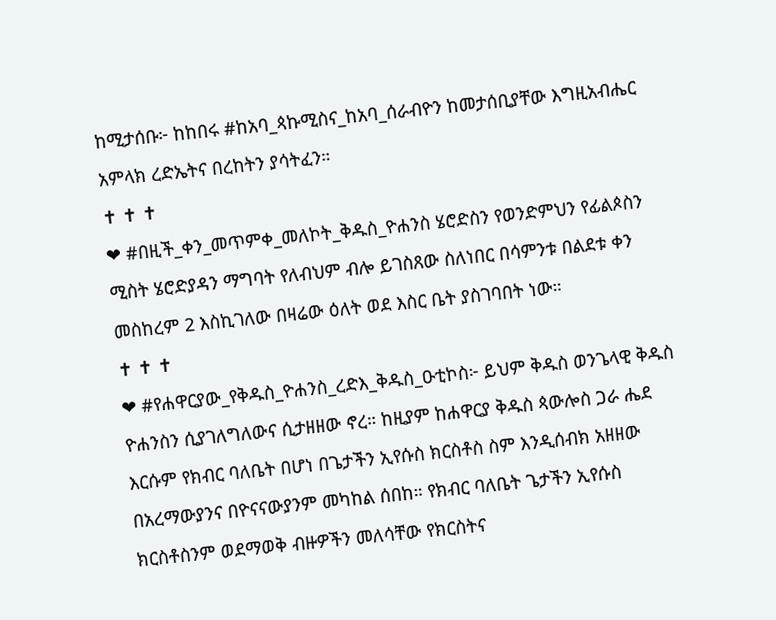ከሚታሰቡ፦ ከከበሩ #ከአባ_ጳኩሚስና_ከአባ_ሰራብዮን ከመታሰቢያቸው እግዚአብሔር አምላክ ረድኤትና በረከትን ያሳትፈን።
✝ ✝ ✝
❤ #በዚች_ቀን_መጥምቀ_መለኮት_ቅዱስ_ዮሐንስ ሄሮድስን የወንድምህን የፊልጶስን ሚስት ሄሮድያዳን ማግባት የለብህም ብሎ ይገስጸው ስለነበር በሳምንቱ በልደቱ ቀን መስከረም 2 እስኪገለው በዛሬው ዕለት ወደ እስር ቤት ያስገባበት ነው።
✝ ✝ ✝
❤ #የሐዋርያው_የቅዱስ_ዮሐንስ_ረድእ_ቅዱስ_ዑቲኮስ፦ ይህም ቅዱስ ወንጌላዊ ቅዱስ ዮሐንስን ሲያገለግለውና ሲታዘዘው ኖረ። ከዚያም ከሐዋርያ ቅዱስ ጳውሎስ ጋራ ሔደ እርሱም የክብር ባለቤት በሆነ በጌታችን ኢየሱስ ክርስቶስ ስም እንዲሰብክ አዘዘው በአረማውያንና በዮናናውያንም መካከል ሰበከ። የክብር ባለቤት ጌታችን ኢየሱስ ክርስቶስንም ወደማወቅ ብዙዎችን መለሳቸው የክርስትና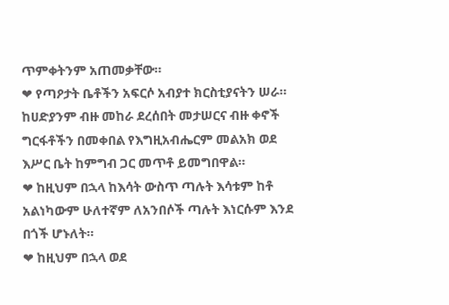ጥምቀትንም አጠመቃቸው።
❤ የጣዖታት ቤቶችን አፍርሶ አብያተ ክርስቲያናትን ሠራ። ከሀድያንም ብዙ መከራ ደረሰበት መታሠርና ብዙ ቀኖች ግርፋቶችን በመቀበል የእግዚአብሔርም መልአክ ወደ እሥር ቤት ከምግብ ጋር መጥቶ ይመግበዋል።
❤ ከዚህም በኋላ ከእሳት ውስጥ ጣሉት እሳቱም ከቶ አልነካውም ሁለተኛም ለአንበሶች ጣሉት እነርሱም እንደ በጎች ሆኑለት።
❤ ከዚህም በኋላ ወደ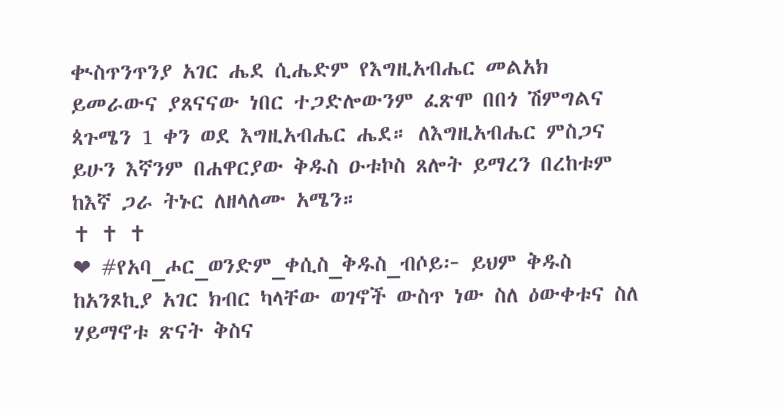ቊስጥንጥንያ አገር ሔደ ሲሔድም የእግዚአብሔር መልአክ ይመራውና ያጸናናው ነበር ተጋድሎውንም ፈጽሞ በበጎ ሽምግልና ጳጉሜን 1 ቀን ወደ እግዚአብሔር ሔደ። ለእግዚአብሔር ምስጋና ይሁን እኛንም በሐዋርያው ቅዱስ ዑቱኮስ ጸሎት ይማረን በረከቱም ከእኛ ጋራ ትኑር ለዘላለሙ አሜን።
✝ ✝ ✝
❤ #የአባ_ሖር_ወንድም_ቀሲስ_ቅዱስ_ብሶይ፦ ይህም ቅዱስ ከአንጾኪያ አገር ክብር ካላቸው ወገኖች ውስጥ ነው ስለ ዕውቀቱና ስለ ሃይማኖቱ ጽናት ቅስና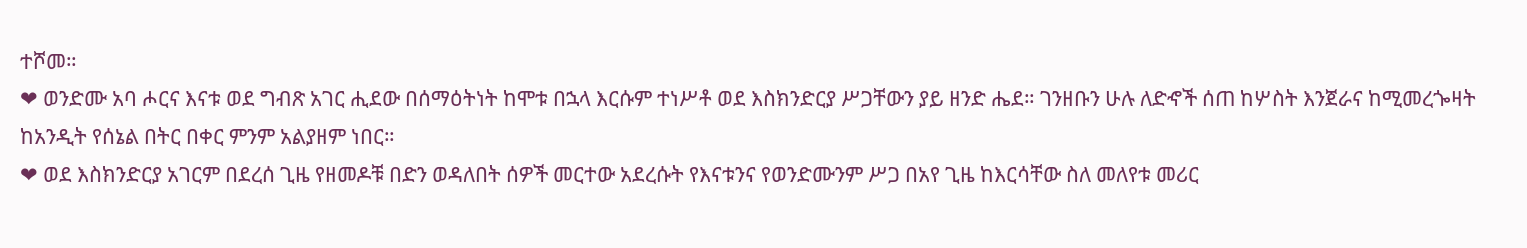ተሾመ።
❤ ወንድሙ አባ ሖርና እናቱ ወደ ግብጽ አገር ሒደው በሰማዕትነት ከሞቱ በኋላ እርሱም ተነሥቶ ወደ እስክንድርያ ሥጋቸውን ያይ ዘንድ ሔደ። ገንዘቡን ሁሉ ለድኆች ሰጠ ከሦስት እንጀራና ከሚመረጐዛት ከአንዲት የሰኔል በትር በቀር ምንም አልያዘም ነበር።
❤ ወደ እስክንድርያ አገርም በደረሰ ጊዜ የዘመዶቹ በድን ወዳለበት ሰዎች መርተው አደረሱት የእናቱንና የወንድሙንም ሥጋ በአየ ጊዜ ከእርሳቸው ስለ መለየቱ መሪር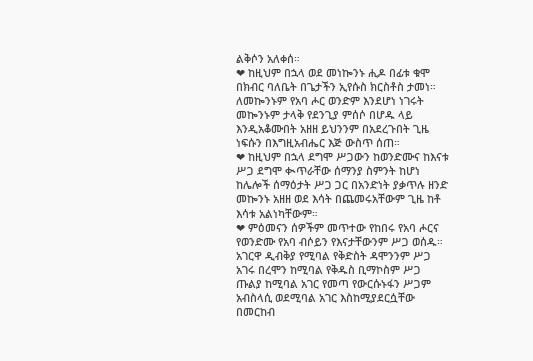ልቅሶን አለቀሰ።
❤ ከዚህም በኋላ ወደ መነኰንኑ ሒዶ በፊቱ ቁሞ በክብር ባለቤት በጌታችን ኢየሱስ ክርስቶስ ታመነ። ለመኰንኑም የአባ ሖር ወንድም እንደሆነ ነገሩት መኰንኑም ታላቅ የደንጊያ ምሰሶ በሆዱ ላይ እንዲአቆሙበት አዘዘ ይህንንም በአደረጉበት ጊዜ ነፍሱን በእግዚአብሔር እጅ ውስጥ ሰጠ።
❤ ከዚህም በኋላ ደግሞ ሥጋውን ከወንድሙና ከእናቱ ሥጋ ደግሞ ቊጥራቸው ሰማንያ ስምንት ከሆነ ከሌሎች ሰማዕታት ሥጋ ጋር በአንድነት ያቃጥሉ ዘንድ መኰንኑ አዘዘ ወደ እሳት በጨመሩአቸውም ጊዜ ከቶ እሳቱ አልነካቸውም።
❤ ምዕመናን ሰዎችም መጥተው የከበሩ የአባ ሖርና የወንድሙ የአባ ብሶይን የእናታቸውንም ሥጋ ወሰዱ። አገርዋ ዲብቅያ የሚባል የቅድስት ዳሞንንም ሥጋ አገሩ በረሞን ከሚባል የቅዱስ ቢማኮስም ሥጋ ጡልያ ከሚባል አገር የመጣ የውርሱኑፋን ሥጋም አብስላሲ ወደሚባል አገር እስከሚያደርሷቸው በመርከብ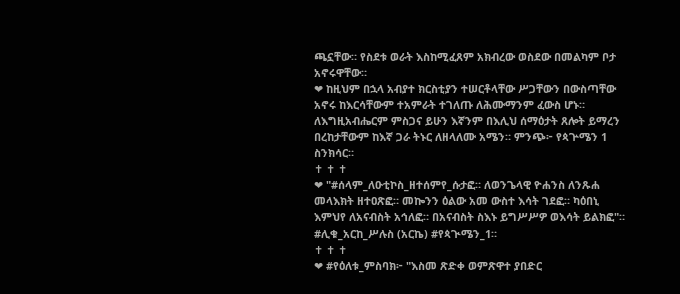ጫኗቸው። የስደቱ ወራት እስከሚፈጸም አክብረው ወስደው በመልካም ቦታ አኖሩዋቸው።
❤ ከዚህም በኋላ አብያተ ክርስቲያን ተሠርቶላቸው ሥጋቸውን በውስጣቸው አኖሩ ከእርሳቸውም ተአምራት ተገለጡ ለሕሙማንም ፈውስ ሆኑ። ለእግዚአብሔርም ምስጋና ይሁን እኛንም በእሊህ ሰማዕታት ጸሎት ይማረን በረከታቸውም ከእኛ ጋራ ትኑር ለዘላለሙ አሜን። ምንጭ፦ የጳጕሜን 1 ስንክሳር።
✝ ✝ ✝
❤ "#ሰላም_ለዑቲኮስ_ዘተሰምየ_ሱታፎ። ለወንጌላዊ ዮሐንስ ለንጹሐ መላእክት ዘተዐጽፎ። መኰንን ዕልው አመ ውስተ እሳት ገደፎ። ካዕበኒ እምህየ ለአናብስት አኅለፎ። በአናብስት ስእኑ ይግሥሥዎ ወእሳት ይልክፎ"። #ሊቁ_አርከ_ሥሉስ (አርኬ) #የጳጒሜን_1።
✝ ✝ ✝
❤ #የዕለቱ_ምስባክ፦ "እስመ ጽድቀ ወምጽዋተ ያበድር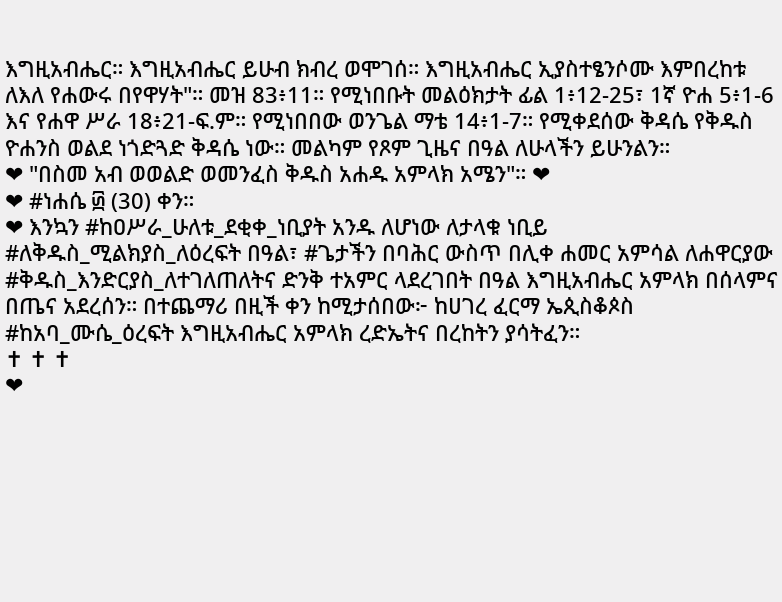እግዚአብሔር። እግዚአብሔር ይሁብ ክብረ ወሞገሰ። እግዚአብሔር ኢያስተፄንሶሙ እምበረከቱ ለእለ የሐውሩ በየዋሃት"። መዝ 83፥11። የሚነበቡት መልዕክታት ፊል 1፥12-25፣ 1ኛ ዮሐ 5፥1-6 እና የሐዋ ሥራ 18፥21-ፍ.ም። የሚነበበው ወንጌል ማቴ 14፥1-7። የሚቀደሰው ቅዳሴ የቅዱስ ዮሐንስ ወልደ ነጎድጓድ ቅዳሴ ነው። መልካም የጾም ጊዜና በዓል ለሁላችን ይሁንልን።
❤ "በስመ አብ ወወልድ ወመንፈስ ቅዱስ አሐዱ አምላክ አሜን"። ❤
❤ #ነሐሴ ፴ (30) ቀን።
❤ እንኳን #ከዐሥራ_ሁለቱ_ደቂቀ_ነቢያት አንዱ ለሆነው ለታላቁ ነቢይ #ለቅዱስ_ሚልክያስ_ለዕረፍት በዓል፣ #ጌታችን በባሕር ውስጥ በሊቀ ሐመር አምሳል ለሐዋርያው #ቅዱስ_እንድርያስ_ለተገለጠለትና ድንቅ ተአምር ላደረገበት በዓል እግዚአብሔር አምላክ በሰላምና በጤና አደረሰን። በተጨማሪ በዚች ቀን ከሚታሰበው፦ ከሀገረ ፈርማ ኤጲስቆጶስ #ከአባ_ሙሴ_ዕረፍት እግዚአብሔር አምላክ ረድኤትና በረከትን ያሳትፈን።
✝ ✝ ✝
❤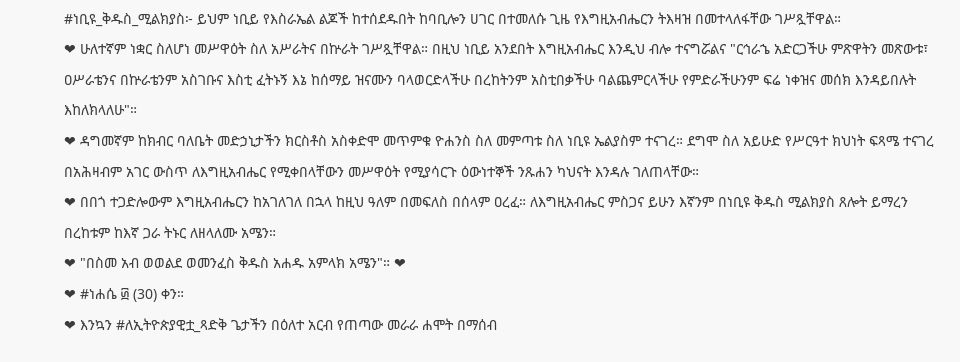#ነቢዩ_ቅዱስ_ሚልክያስ፦ ይህም ነቢይ የእስራኤል ልጆች ከተሰደዱበት ከባቢሎን ሀገር በተመለሱ ጊዜ የእግዚአብሔርን ትእዛዝ በመተላለፋቸው ገሥጿቸዋል።
❤ ሁለተኛም ነቋር ስለሆነ መሥዋዕት ስለ አሥራትና በኵራት ገሥጿቸዋል። በዚህ ነቢይ አንደበት እግዚአብሔር እንዲህ ብሎ ተናግሯልና "ርኅራኄ አድርጋችሁ ምጽዋትን መጽውቱ፣ ዐሥራቴንና በኵራቴንም አስገቡና እስቲ ፈትኑኝ እኔ ከሰማይ ዝናሙን ባላወርድላችሁ በረከትንም አስቲበቃችሁ ባልጨምርላችሁ የምድራችሁንም ፍሬ ነቀዝና መሰክ እንዳይበሉት እከለክላለሁ"።
❤ ዳግመኛም ከክብር ባለቤት መድኃኒታችን ክርስቶስ አስቀድሞ መጥምቁ ዮሐንስ ስለ መምጣቱ ስለ ነቢዩ ኤልያስም ተናገረ። ደግሞ ስለ አይሁድ የሥርዓተ ክህነት ፍጻሜ ተናገረ በአሕዛብም አገር ውስጥ ለእግዚአብሔር የሚቀበላቸውን መሥዋዕት የሚያሳርጉ ዕውነተኞች ንጹሐን ካህናት እንዳሉ ገለጠላቸው።
❤ በበጎ ተጋድሎውም እግዚአብሔርን ከአገለገለ በኋላ ከዚህ ዓለም በመፍለስ በሰላም ዐረፈ። ለእግዚአብሔር ምስጋና ይሁን እኛንም በነቢዩ ቅዱስ ሚልክያስ ጸሎት ይማረን በረከቱም ከእኛ ጋራ ትኑር ለዘላለሙ አሜን።
❤ "በስመ አብ ወወልደ ወመንፈስ ቅዱስ አሐዱ አምላክ አሜን"። ❤
❤ #ነሐሴ ፴ (30) ቀን።
❤ እንኳን #ለኢትዮጵያዊቷ_ጻድቅ ጌታችን በዕለተ አርብ የጠጣው መራራ ሐሞት በማሰብ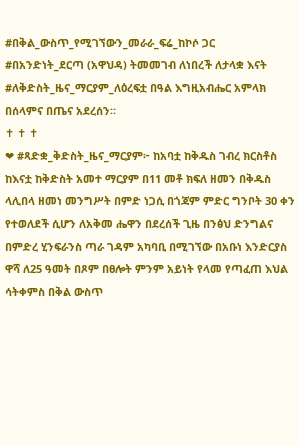#በቅል_ውስጥ_የሚገኘውን_መራራ_ፍሬ_ከኮሶ ጋር #በአንድነት_ደርጣ (አዋህዳ) ትመመገብ ለነበረች ለታላቋ እናት #ለቅድስት_ዜና_ማርያም_ለዕረፍቷ በዓል እግዚአብሔር አምላክ በሰላምና በጤና አደረሰን።
✝ ✝ ✝
❤ #ጻድቋ_ቅድስት_ዜና_ማርያም፦ ከአባቷ ከቅዱስ ገብረ ክርስቶስ ከእናቷ ከቅድስት አመተ ማርያም በ11 መቶ ክፍለ ዘመን በቅዱስ ላሊበላ ዘመነ መንግሥት በምድ ነጋሲ በጎጃም ምድር ግንቦት 30 ቀን የተወለደች ሲሆን ለአቅመ ሔዋን በደረሰች ጊዜ በንፅህ ድንግልና በምድረ ሂንፍራንስ ጣራ ገዳም አካባቢ በሚገኘው በአቡነ እንድርያስ ዋሻ ለ25 ዓመት በጾም በፀሎት ምንም አይነት የላመ የጣፈጠ እህል ሳትቀምስ በቅል ውስጥ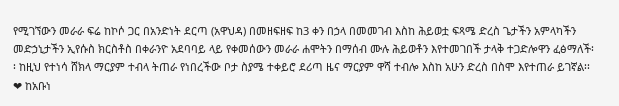የሚገኘውን መራራ ፍሬ ከኮሶ ጋር በአንድነት ደርጣ (አዋህዳ) በመዘፍዘፍ ከ3 ቀን በኃላ በመመገብ እስከ ሕይወቷ ፍጻሜ ድረስ ጌታችን አምላካችን መድኃኒታችን ኢየሱስ ክርስቶስ በቀራንዮ አደባባይ ላይ የቀመሰውን መራራ ሐሞትን በማሰብ ሙሉ ሕይወቶን እየተመገበች ታላቅ ተጋድሎዋን ፈፅማለች፡፡ ከዚህ የተነሳ ሸክላ ማርያም ተብላ ትጠራ የነበረችው ቦታ ስያሜ ተቀይሮ ደሪጣ ዜና ማርያም ዋሻ ተብሎ እስከ አሁን ድረስ በስሞ እየተጠራ ይገኛል፡፡
❤ ከአቡነ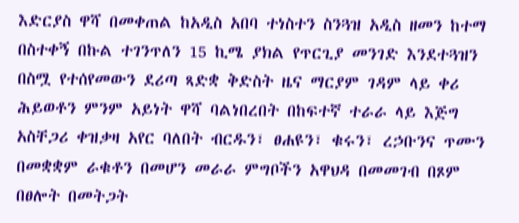እድርያስ ዋሻ በመቀጠል ከአዲስ አበባ ተነስተን ስንጓዝ አዲስ ዘመን ከተማ በስተቀኝ በኩል ተገንጥለን 15 ኪሜ ያክል የጥርጊያ መንገድ እንደተጓዝን በስሟ የተሰየመውን ደሪጣ ጻድቋ ቅድስት ዜና ማርያም ገዳም ላይ ቀሪ ሕይወቶን ምንም አይነት ዋሻ ባልነበረበት በከፍተኛ ተራራ ላይ እጅግ አስቸጋሪ ቀዝቃዛ አየር ባለበት ብርዱን፣ ፀሐዩን፣ ቁሩን፣ ረኃቡንና ጥሙን በመቋቋም ራቁቶን በመሆን መራራ ምግቦችን አዋህዳ በመመገብ በጾም በፀሎት በመትጋት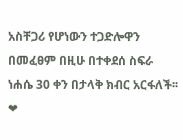አስቸጋሪ የሆነውን ተጋድሎዋን በመፈፀም በዚሁ በተቀደሰ ስፍራ ነሐሴ 30 ቀን በታላቅ ክብር አርፋለች፡፡
❤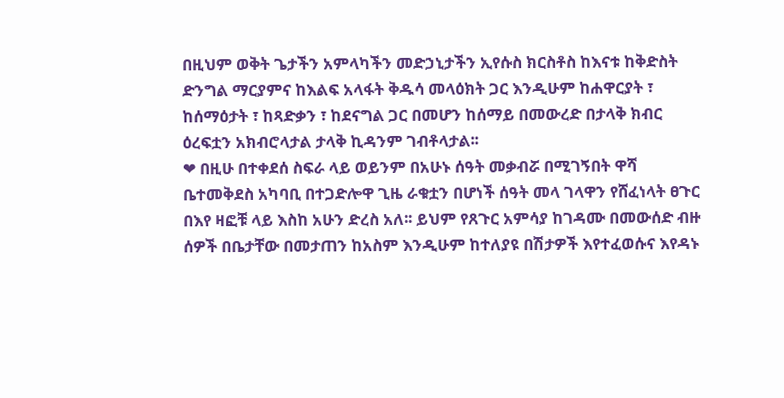በዚህም ወቅት ጌታችን አምላካችን መድኃኒታችን ኢየሱስ ክርስቶስ ከእናቱ ከቅድስት ድንግል ማርያምና ከእልፍ አላፋት ቅዱሳ መላዕክት ጋር እንዲሁም ከሐዋርያት ፣ ከሰማዕታት ፣ ከጻድቃን ፣ ከደናግል ጋር በመሆን ከሰማይ በመውረድ በታላቅ ክብር ዕረፍቷን አክብሮላታል ታላቅ ኪዳንም ገብቶላታል፡፡
❤ በዚሁ በተቀደሰ ስፍራ ላይ ወይንም በአሁኑ ሰዓት መቃብሯ በሚገኝበት ዋሻ ቤተመቅደስ አካባቢ በተጋድሎዋ ጊዜ ራቁቷን በሆነች ሰዓት መላ ገላዋን የሸፈነላት ፀጉር በእየ ዛፎቹ ላይ እስከ አሁን ድረስ አለ፡፡ ይህም የጸጉር አምሳያ ከገዳሙ በመውሰድ ብዙ ሰዎች በቤታቸው በመታጠን ከአስም እንዲሁም ከተለያዩ በሽታዎች እየተፈወሱና እየዳኑ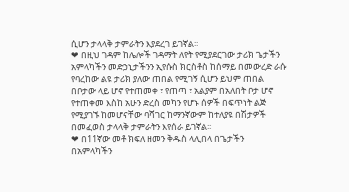ሲሆን ታላላቅ ታምራትን እያደረገ ይገኛል፡፡
❤ በዚህ ገዳም ከሌሎች ገዳማት ለየት የሚያደርገው ታሪክ ጌታችን አምላካችን መድኃኒታችንን ኢየሱስ ክርስቶስ ከሰማይ በመውረድ ራሱ የባረከው ልዩ ታሪክ ያለው ጠበል የሚገኝ ሲሆን ይህም ጠበል በቦታው ላይ ሆኖ የተጠመቀ ፣ የጠጣ ፣ አልያም በአለበት ቦታ ሆኖ የተጠቀመ እስከ አሁን ድረስ መካን የሆኑ ሰዎች በፍጥነት ልጅ የሚያገኙ ከመሆናቸው ባሻገር ከማንኛውም ከተለያዩ በሽታዎች በመፈወስ ታላላቅ ታምራትን እየሰራ ይገኛል፡፡
❤ በ11ኛው መቶ ክፍለ ዘመን ቅዱስ ላሊበላ በጌታችን በአምላካችን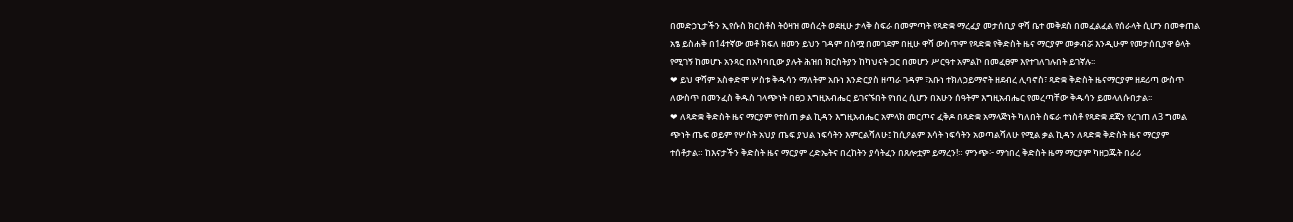በመድኃኒታችን ኢየሱስ ክርስቶስ ትዕዛዝ መሰረት ወደዚሁ ታላቅ ስፍራ በመምጣት የጻድቋ ማረፈያ መታሰቢያ ዋሻ ቤተ መቅደስ በመፈልፈል የሰራላት ሲሆን በመቀጠል አፄ ይስሐቅ በ14ተኛው መቶ ክፍለ ዘመን ይህን ገዳም በስሟ በመገደም በዚሁ ዋሻ ውስጥም የጻድቋ የቅድስት ዜና ማርያም መቃብሯ እንዲሁም የመታሰቢያዋ ፅላት የሚገኝ ከመሆኑ አንጻር በአካባቢው ያሉት ሕዝበ ክርስትያን ከካህናት ጋር በመሆን ሥርዓተ አምልኮ በመፈፀም እየተገለገሉበት ይገኛሉ፡፡
❤ ይህ ዋሻም አስቀድሞ ሦስቱ ቅዱሳን ማለትም አቡነ እንድርያስ ዘጣራ ገዳም ፣አቡነ ተክለኃይማኖት ዘደብረ ሊባኖስ፣ ጻድቋ ቅድስት ዜናማርያም ዘደሪጣ ውስጥ ለውስጥ በመንፈስ ቅዱስ ገላጭነት በፀጋ እግዚአብሔር ይገናኙበት የነበረ ሲሆን በአሁን ሰዓትም እግዚአብሔር የመረጣቸው ቅዱሳን ይመላለሱበታል፡፡
❤ ለጻድቋ ቅድስት ዜና ማርያም የተሰጠ ቃል ኪዳን እግዚአብሔር አምላክ መርጦና ፈቅዶ በጻድቋ አማላጅነት ካለበት ስፍራ ተነስቶ የጻድቋ ደጃን የረገጠ ለ3 ግመል ጭነት ጤፍ ወይም የሦስት አህያ ጤፍ ያህል ነፍሳትን እምርልሻለሁ፤ ከሲዖልም እሳት ነፍሳትን አወጣልሻለሁ የሚል ቃል ኪዳን ለጻድቋ ቅድስት ዜና ማርያም ተሰቶታል። ከእናታችን ቅድስት ዜና ማርያም ረድኤትና በረከትን ያሳትፈን በጸሎቷም ይማረን!። ምንጭ፦ ማኅበረ ቅድስት ዜማ ማርያም ካዘጋጁት በራሪ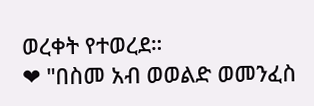ወረቀት የተወረደ።
❤ "በስመ አብ ወወልድ ወመንፈስ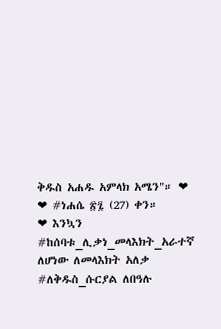ቅዱስ አሐዱ አምላክ አሜን"። ❤
❤ #ነሐሴ ፳፯ (27) ቀን።
❤ እንኳን #ከሰባቱ_ሊቃነ_መላእክት_አራተኛ ለሆነው ለመላእክት አለቃ #ለቅዱስ_ሱርያል ለበዓሉ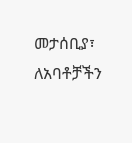መታሰቢያ፣ ለአባቶቻችን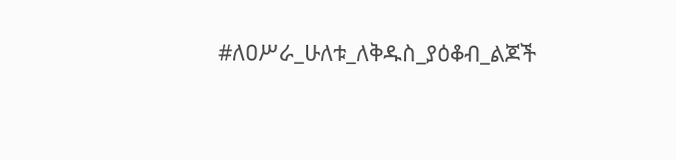#ለዐሥራ_ሁለቱ_ለቅዱስ_ያዕቆብ_ልጆች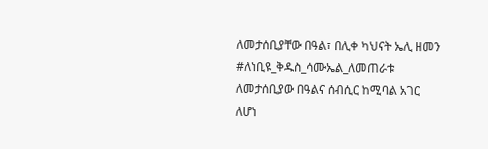ለመታሰቢያቸው በዓል፣ በሊቀ ካህናት ኤሊ ዘመን #ለነቢዩ_ቅዱስ_ሳሙኤል_ለመጠራቱ ለመታሰቢያው በዓልና ሰብሲር ከሚባል አገር ለሆነ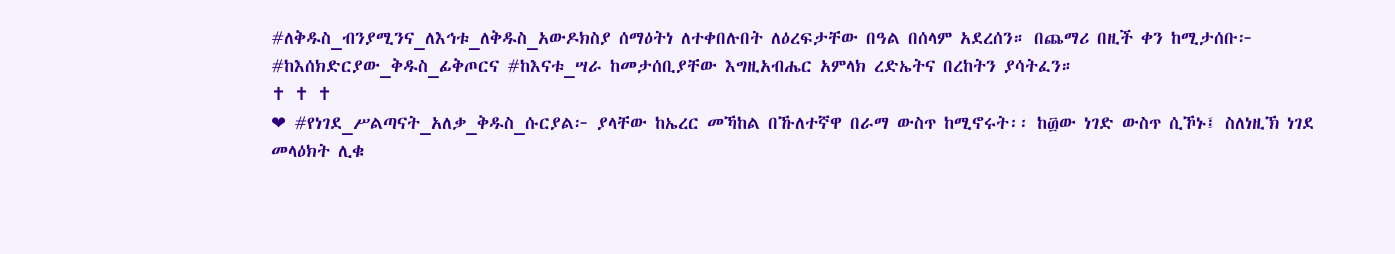#ለቅዱስ_ብንያሚንና_ለእኅቱ_ለቅዱስ_አውዶክስያ ሰማዕትነ ለተቀበሉበት ለዕረፍታቸው በዓል በሰላም አደረሰን። በጨማሪ በዚች ቀን ከሚታሰቡ፦ #ከእሰክድርያው_ቅዱስ_ፊቅጦርና #ከእናቱ_ሣራ ከመታሰቢያቸው እግዚአብሔር አምላክ ረድኤትና በረከትን ያሳትፈን።
✝ ✝ ✝
❤ #የነገደ_ሥልጣናት_አለቃ_ቅዱስ_ሱርያል፦ ያላቸው ከኤረር መኻከል በኹለተኛዋ በራማ ውስጥ ከሚኖሩት፡፡ ከ፴ው ነገድ ውስጥ ሲኾኑ፤ ስለነዚኽ ነገደ መላዕክት ሊቁ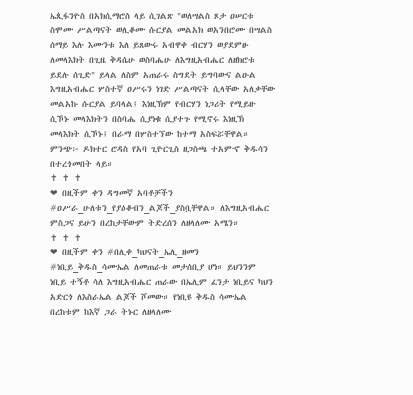ኤጲፋንዮስ በአክሲማሮስ ላይ ሲገልጽ "ወለሣልስ ጾታ ዐሠርቱ ስሞሙ ሥልጣናት ወሊቆሙ ሱርያል መልአክ ወአንበሮሙ በሣልስ ሰማይ እሉ እሙንቱ እለ ይጸውሩ አብዋቀ ብርሃን ወያደምፁ ለመላእክት በጊዜ ቅዳሴሁ ወስባሔሁ ለእግዚአብሔር ለዘክሮቱ ይደሉ ሰጊድ" ይላል ለስም አጠራሩ ስግደት ይግባውና ልዑል እግዚአብሔር ሦስተኛ ዐሥሩን ነገድ ሥልጣናት ሲላቸው አለቃቸው መልአኩ ሱርያል ይባላል፤ እነዚኽም የብርሃን ነጋሪት የሚይዙ ሲኾኑ መላእክትን በስባሔ ሲያነቁ ሲያተጉ የሚኖሩ እነዚኽ መላእክት ሲኾኑ፤ በራማ በሦስተኘው ከተማ አስፍሯቸዋል። ምንጭ፦ ዶክተር ሮዳስ የአባ ጊዮርጊስ ዘጋስጫ ተአምኆ ቅዱሳን በተረጎመበት ላይ።
✝ ✝ ✝
❤ በዚችም ቀን ዳግመኛ አባቶቻችን #ዐሥራ_ሁለቱን_የያዕቆብን_ልጆች_ያስቧቸዋል። ለእግዚአብሔር ምስጋና ይሁን በረከታቸውም ትድረሰን ለዘላለሙ አሜን።
✝ ✝ ✝
❤ በዚችም ቀን #በሊቀ_ካህናት_ኤሊ_ዘመን #ነቢይ_ቅዱስ_ሳሙኤል ለመጠራቱ መታሰቢያ ሆነ። ይህንንም ነቢይ ተኝቶ ሳለ እግዚአብሔር ጠራው በኤሊም ፈንታ ነቢይና ካህን አድርጎ ለእስራኤል ልጆች ሾመው። የነቢዩ ቅዱስ ሳሙኤል በረከቱም ከእኛ ጋራ ትኑር ለዘላለሙ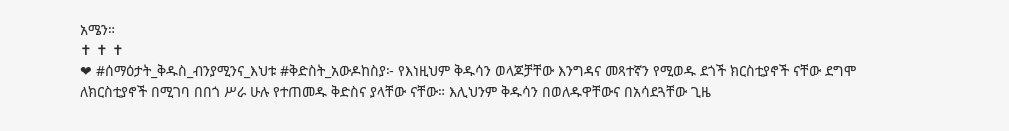አሜን።
✝ ✝ ✝
❤ #ሰማዕታት_ቅዱስ_ብንያሚንና_እህቱ #ቅድስት_አውዶከስያ፦ የእነዚህም ቅዱሳን ወላጆቻቸው እንግዳና መጻተኛን የሚወዱ ደጎች ክርስቲያኖች ናቸው ደግሞ ለክርስቲያኖች በሚገባ በበጎ ሥራ ሁሉ የተጠመዱ ቅድስና ያላቸው ናቸው። እሊህንም ቅዱሳን በወለዱዋቸውና በአሳደጓቸው ጊዜ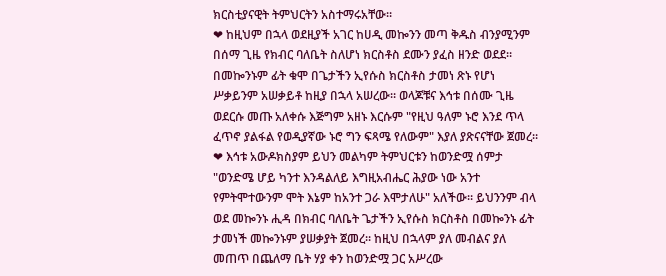ክርስቲያናዊት ትምህርትን አስተማሩአቸው።
❤ ከዚህም በኋላ ወደዚያች አገር ከሀዲ መኰንን መጣ ቅዱስ ብንያሚንም በሰማ ጊዜ የክብር ባለቤት ስለሆነ ክርስቶስ ደሙን ያፈስ ዘንድ ወደደ። በመኰንኑም ፊት ቁሞ በጌታችን ኢየሱስ ክርስቶስ ታመነ ጽኑ የሆነ ሥቃይንም አሠቃይቶ ከዚያ በኋላ አሠረው። ወላጆቹና እኅቱ በሰሙ ጊዜ ወደርሱ መጡ አለቀሱ እጅግም አዘኑ እርሱም "የዚህ ዓለም ኑሮ እንደ ጥላ ፈጥኖ ያልፋል የወዲያኛው ኑሮ ግን ፍጻሜ የለውም" እያለ ያጽናናቸው ጀመረ።
❤ እኅቱ አውዶክስያም ይህን መልካም ትምህርቱን ከወንድሟ ሰምታ "ወንድሜ ሆይ ካንተ እንዳልለይ እግዚአብሔር ሕያው ነው አንተ የምትሞተውንም ሞት እኔም ከአንተ ጋራ እሞታለሁ" አለችው። ይህንንም ብላ ወደ መኰንኑ ሒዳ በክብር ባለቤት ጌታችን ኢየሱስ ክርስቶስ በመኰንኑ ፊት ታመነች መኰንኑም ያሠቃያት ጀመረ። ከዚህ በኋላም ያለ መብልና ያለ መጠጥ በጨለማ ቤት ሃያ ቀን ከወንድሟ ጋር አሥረው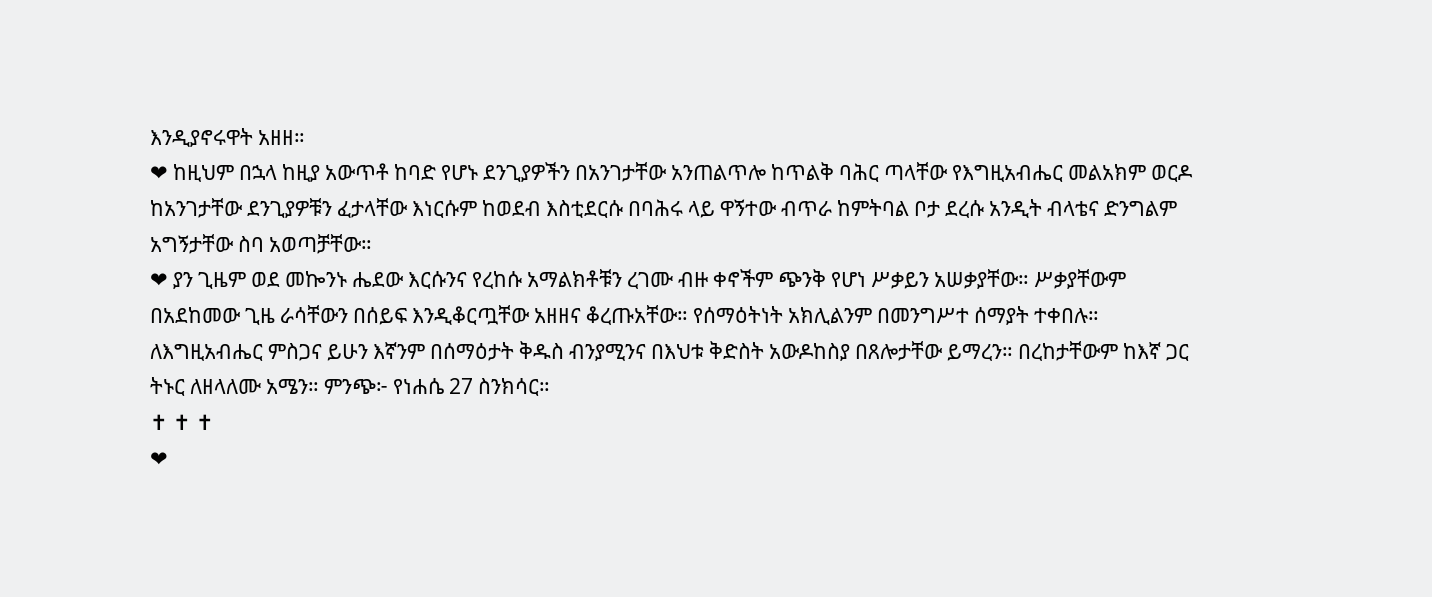እንዲያኖሩዋት አዘዘ።
❤ ከዚህም በኋላ ከዚያ አውጥቶ ከባድ የሆኑ ደንጊያዎችን በአንገታቸው አንጠልጥሎ ከጥልቅ ባሕር ጣላቸው የእግዚአብሔር መልአክም ወርዶ ከአንገታቸው ደንጊያዎቹን ፈታላቸው እነርሱም ከወደብ እስቲደርሱ በባሕሩ ላይ ዋኝተው ብጥራ ከምትባል ቦታ ደረሱ አንዲት ብላቴና ድንግልም አግኝታቸው ስባ አወጣቻቸው።
❤ ያን ጊዜም ወደ መኰንኑ ሔደው እርሱንና የረከሱ አማልክቶቹን ረገሙ ብዙ ቀኖችም ጭንቅ የሆነ ሥቃይን አሠቃያቸው። ሥቃያቸውም በአደከመው ጊዜ ራሳቸውን በሰይፍ እንዲቆርጧቸው አዘዘና ቆረጡአቸው። የሰማዕትነት አክሊልንም በመንግሥተ ሰማያት ተቀበሉ። ለእግዚአብሔር ምስጋና ይሁን እኛንም በሰማዕታት ቅዱስ ብንያሚንና በእህቱ ቅድስት አውዶከስያ በጸሎታቸው ይማረን። በረከታቸውም ከእኛ ጋር ትኑር ለዘላለሙ አሜን። ምንጭ፦ የነሐሴ 27 ስንክሳር።
✝ ✝ ✝
❤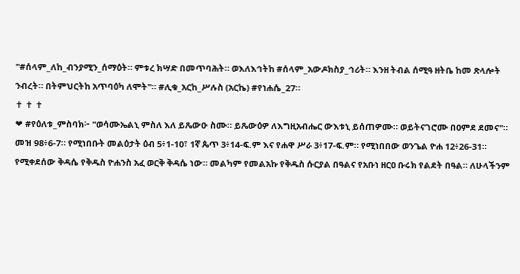"#ሰላም_ለከ_ብንያሚን_ሰማዕት። ምቱረ ክሣድ በመጥባሕት። ወእለእኅትከ #ሰላም_አውዶክስያ_ኅሪት። እንዘ ትብል ሰሚዓ ዘትቤ ከመ ጽላሎት ንብረት። በትምህርትከ አጥባዕካ ለሞት"። #ሊቁ_አርከ_ሥሉስ (አርኬ) #የነሐሴ_27።
✝ ✝ ✝
❤ #የዕለቱ_ምስባክ፦ "ወሳሙኤልኒ ምስለ እለ ይጼውዑ ስሙ። ይጼውዕዎ ለእግዚአብሔር ውእቱኒ ይሰጠዎሙ። ወይትናገሮሙ በዐምደ ደመና"። መዝ 98፥6-7። የሚነበቡት መልዕታት ዕብ 5፥1-10፣ 1ኛ ጴጥ 3፥14-ፍ.ም እና የሐዋ ሥራ 3፥17-ፍ.ም። የሚነበበው ወንጌል ዮሐ 12፥26-31። የሚቀደሰው ቅዳሴ የቅዱስ ዮሐንስ አፈ ወርቅ ቅዳሴ ነው። መልካም የመልአኩ የቅዱስ ሱርያል በዓልና የአቡነ ዘርዐ ቡሩክ የልደት በዓል። ለሁላችንም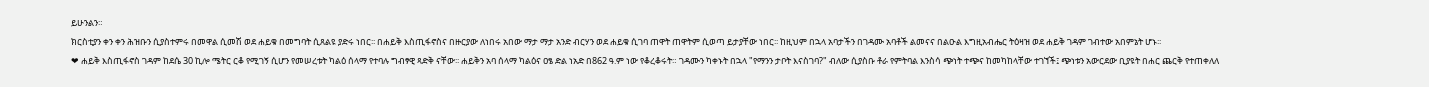ይሁንልን።
ክርስቲያን ቀን ቀን ሕዝቡን ሲያስተምሩ በመዋል ሲመሽ ወደ ሐይቁ በመግባት ሲጸልዩ ያድሩ ነበር፡፡ በሐይቅ እስጢፋኖስና በዙርያው ለነበሩ አበው ማታ ማታ አንድ ብርሃን ወደ ሐይቁ ሲገባ ጠዋት ጠዋትም ሲወጣ ይታያቸው ነበር፡፡ ከዚህም በኋላ አባታችን በገዳሙ አባቶች ልመናና በልዑል እግዚአብሔር ትዕዛዝ ወደ ሐይቅ ገዳም ገብተው አበምኔት ሆኑ፡፡
❤ ሐይቅ እስጢፋኖስ ገዳም ከደሴ 30 ኪሎ ሜትር ርቆ የሚገኝ ሲሆን የመሠረቱት ካልዕ ሰላማ የተባሉ ግብፃዊ ጻድቅ ናቸው፡፡ ሐይቅን አባ ሰላማ ካልዕና ዐፄ ድል ነአድ በ862 ዓ.ም ነው የቆረቆሩት። ገዳሙን ካቀኑት በኋላ "የማንን ታቦት እናስገባ?" ብለው ሲያስቡ ቶራ የምትባል እንስሳ ጭነት ተጭና ከመካከላቸው ተገኘች፤ ጭነቱን አውርደው ቢያዩት በሐር ጨርቅ የተጠቀለለ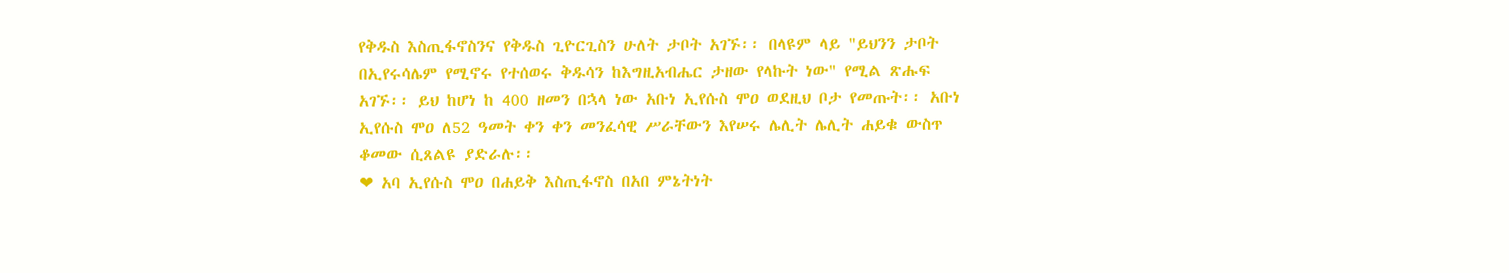የቅዱስ እስጢፋኖስንና የቅዱስ ጊዮርጊስን ሁለት ታቦት አገኙ፡፡ በላዩም ላይ "ይህንን ታቦት በኢየሩሳሌም የሚኖሩ የተሰወሩ ቅዱሳን ከእግዚአብሔር ታዘው የላኩት ነው" የሚል ጽሑፍ አገኙ፡፡ ይህ ከሆነ ከ 400 ዘመን በኋላ ነው አቡነ ኢየሱስ ሞዐ ወደዚህ ቦታ የመጡት፡፡ አቡነ ኢየሱስ ሞዐ ለ52 ዓመት ቀን ቀን መንፈሳዊ ሥራቸውን እየሠሩ ሌሊት ሌሊት ሐይቁ ውስጥ ቆመው ሲጸልዩ ያድራሉ፡፡
❤ አባ ኢየሱስ ሞዐ በሐይቅ እስጢፋኖስ በአበ ምኔትነት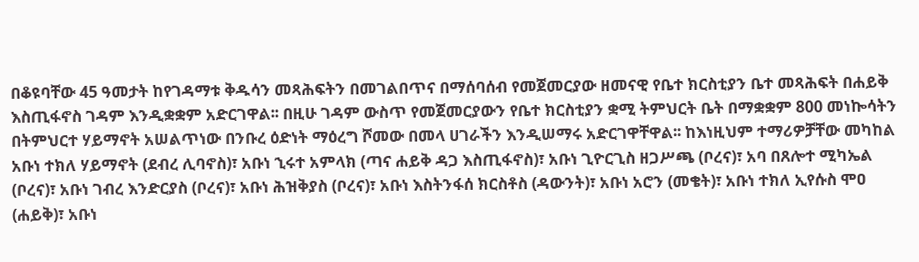በቆዩባቸው 45 ዓመታት ከየገዳማቱ ቅዱሳን መጻሕፍትን በመገልበጥና በማሰባሰብ የመጀመርያው ዘመናዊ የቤተ ክርስቲያን ቤተ መጻሕፍት በሐይቅ እስጢፋኖስ ገዳም እንዲቋቋም አድርገዋል፡፡ በዚሁ ገዳም ውስጥ የመጀመርያውን የቤተ ክርስቲያን ቋሚ ትምህርት ቤት በማቋቋም 800 መነኰሳትን በትምህርተ ሃይማኖት አሠልጥነው በንቡረ ዕድነት ማዕረግ ሾመው በመላ ሀገራችን እንዲሠማሩ አድርገዋቸዋል፡፡ ከእነዚህም ተማሪዎቻቸው መካከል አቡነ ተክለ ሃይማኖት (ደብረ ሊባኖስ)፣ አቡነ ኂሩተ አምላክ (ጣና ሐይቅ ዳጋ እስጢፋኖስ)፣ አቡነ ጊዮርጊስ ዘጋሥጫ (ቦረና)፣ አባ በጸሎተ ሚካኤል (ቦረና)፣ አቡነ ገብረ እንድርያስ (ቦረና)፣ አቡነ ሕዝቅያስ (ቦረና)፣ አቡነ እስትንፋሰ ክርስቶስ (ዳውንት)፣ አቡነ አሮን (መቄት)፣ አቡነ ተክለ ኢየሱስ ሞዐ (ሐይቅ)፣ አቡነ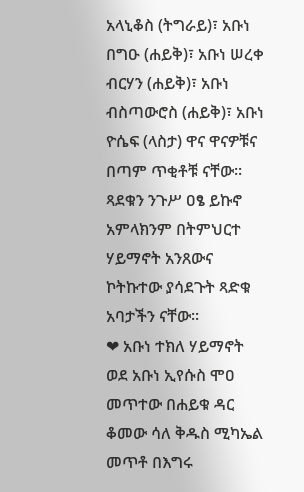አላኒቆስ (ትግራይ)፣ አቡነ በግዑ (ሐይቅ)፣ አቡነ ሠረቀ ብርሃን (ሐይቅ)፣ አቡነ ብስጣውሮስ (ሐይቅ)፣ አቡነ ዮሴፍ (ላስታ) ዋና ዋናዎቹና በጣም ጥቂቶቹ ናቸው፡፡ ጻደቁን ንጉሥ ዐፄ ይኩኖ አምላክንም በትምህርተ ሃይማኖት አንጸውና ኮትኩተው ያሳደጉት ጻድቁ አባታችን ናቸው፡፡
❤ አቡነ ተክለ ሃይማኖት ወደ አቡነ ኢየሱስ ሞዐ መጥተው በሐይቁ ዳር ቆመው ሳለ ቅዱስ ሚካኤል መጥቶ በእግሩ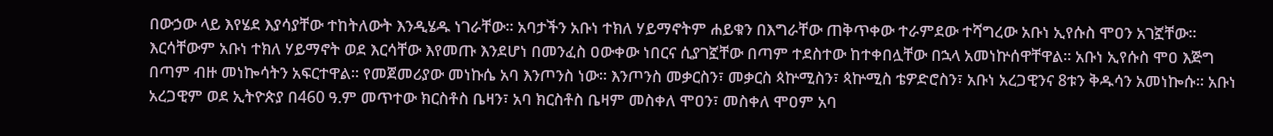በውኃው ላይ እየሄደ እያሳያቸው ተከትለውት እንዲሄዱ ነገራቸው። አባታችን አቡነ ተክለ ሃይማኖትም ሐይቁን በእግራቸው ጠቅጥቀው ተራምደው ተሻግረው አቡነ ኢየሱስ ሞዐን አገኟቸው፡፡ እርሳቸውም አቡነ ተክለ ሃይማኖት ወደ እርሳቸው እየመጡ እንደሆነ በመንፈስ ዐውቀው ነበርና ሲያገኟቸው በጣም ተደስተው ከተቀበሏቸው በኋላ አመነኵሰዋቸዋል፡፡ አቡነ ኢየሱስ ሞዐ እጅግ በጣም ብዙ መነኰሳትን አፍርተዋል፡፡ የመጀመሪያው መነኩሴ አባ እንጦንስ ነው፡፡ እንጦንስ መቃርስን፣ መቃርስ ጳኵሚስን፣ ጳኵሚስ ቴዎድሮስን፣ አቡነ አረጋዊንና 8ቱን ቅዱሳን አመነኰሱ፡፡ አቡነ አረጋዊም ወደ ኢትዮጵያ በ460 ዓ.ም መጥተው ክርስቶስ ቤዛን፣ አባ ክርስቶስ ቤዛም መስቀለ ሞዐን፣ መስቀለ ሞዐም አባ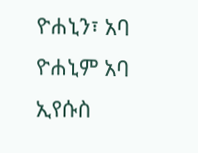ዮሐኒን፣ አባ ዮሐኒም አባ ኢየሱስ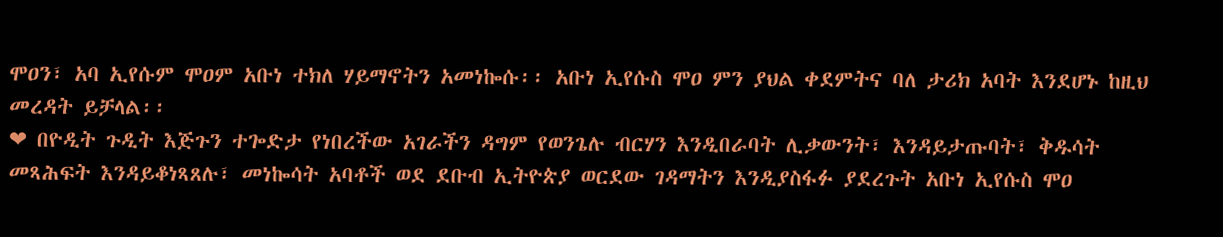ሞዐን፣ አባ ኢየሱም ሞዐም አቡነ ተክለ ሃይማኖትን አመነኰሱ፡፡ አቡነ ኢየሱስ ሞዐ ምን ያህል ቀደምትና ባለ ታሪክ አባት እንደሆኑ ከዚህ መረዳት ይቻላል፡፡
❤ በዮዲት ጉዲት እጅጉን ተጐድታ የነበረችው አገራችን ዳግም የወንጌሉ ብርሃን እንዲበራባት ሊቃውንት፣ እንዳይታጡባት፣ ቅዱሳት መጻሕፍት እንዳይቆነጻጸሉ፣ መነኰሳት አባቶች ወደ ደቡብ ኢትዮጵያ ወርደው ገዳማትን እንዲያስፋፉ ያደረጉት አቡነ ኢየሱስ ሞዐ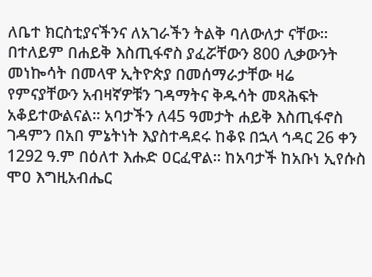ለቤተ ክርስቲያናችንና ለአገራችን ትልቅ ባለውለታ ናቸው፡፡ በተለይም በሐይቅ እስጢፋኖስ ያፈሯቸውን 800 ሊቃውንት መነኰሳት በመላዋ ኢትዮጵያ በመሰማራታቸው ዛሬ የምናያቸውን አብዛኛዎቹን ገዳማትና ቅዱሳት መጻሕፍት አቆይተውልናል፡፡ አባታችን ለ45 ዓመታት ሐይቅ እስጢፋኖስ ገዳምን በአበ ምኔትነት እያስተዳደሩ ከቆዩ በኋላ ኅዳር 26 ቀን 1292 ዓ.ም በዕለተ እሑድ ዐርፈዋል፡፡ ከአባታች ከአቡነ ኢየሱስ ሞዐ እግዚአብሔር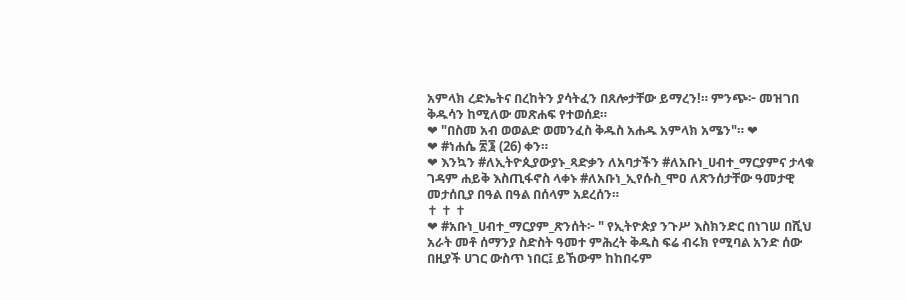አምላክ ረድኤትና በረከትን ያሳትፈን በጸሎታቸው ይማረን!። ምንጭ፦ መዝገበ ቅዱሳን ከሚለው መጽሐፍ የተወሰደ።
❤ "በስመ አብ ወወልድ ወመንፈስ ቅዱስ አሐዱ አምላክ አሜን"። ❤
❤ #ነሐሴ ፳፮ (26) ቀን።
❤ እንኳን #ለኢትዮጲያውያኑ_ጻድቃን ለአባታችን #ለአቡነ_ሀብተ_ማርያምና ታላቁ ገዳም ሐይቅ እስጢፋኖስ ላቀኑ #ለአቡነ_ኢየሱስ_ሞዐ ለጽንሰታቸው ዓመታዊ መታሰቢያ በዓል በዓል በሰላም አደረሰን።
✝ ✝ ✝
❤ #አቡነ_ሀብተ_ማርያም_ጽንሰት፦ " የኢትዮጵያ ንጉሥ እስክንድር በነገሠ በሺህ አራት መቶ ሰማንያ ስድስት ዓመተ ምሕረት ቅዱስ ፍሬ ብሩክ የሚባል አንድ ሰው በዚያች ሀገር ውስጥ ነበር፤ ይኸውም ከከበሩም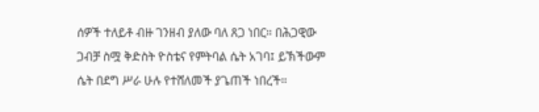ሰዎች ተለይቶ ብዙ ገንዘብ ያለው ባለ ጸጋ ነበር። በሕጋዊው ጋብቻ ስሟ ቅድስት ዮስቴና የምትባል ሴት አገባ፤ ይኽችውም ሴት በደግ ሥራ ሁሉ የተሸለመች ያጌጠች ነበረች።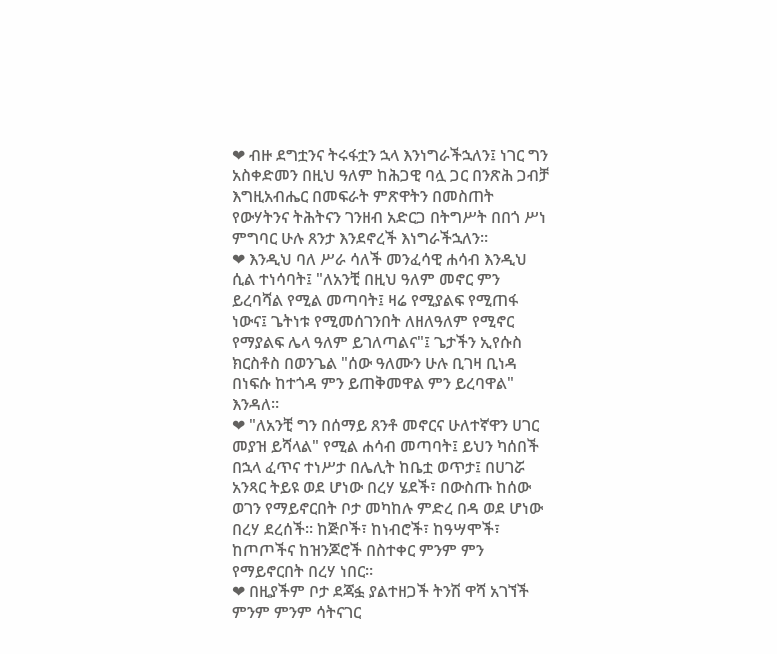❤ ብዙ ደግቷንና ትሩፋቷን ኋላ እንነግራችኋለን፤ ነገር ግን አስቀድመን በዚህ ዓለም ከሕጋዊ ባሏ ጋር በንጽሕ ጋብቻ እግዚአብሔር በመፍራት ምጽዋትን በመስጠት የውሃትንና ትሕትናን ገንዘብ አድርጋ በትግሥት በበጎ ሥነ ምግባር ሁሉ ጸንታ እንደኖረች እነግራችኋለን።
❤ እንዲህ ባለ ሥራ ሳለች መንፈሳዊ ሐሳብ እንዲህ ሲል ተነሳባት፤ "ለአንቺ በዚህ ዓለም መኖር ምን ይረባሻል የሚል መጣባት፤ ዛሬ የሚያልፍ የሚጠፋ ነውና፤ ጌትነቱ የሚመሰገንበት ለዘለዓለም የሚኖር የማያልፍ ሌላ ዓለም ይገለጣልና"፤ ጌታችን ኢየሱስ ክርስቶስ በወንጌል "ሰው ዓለሙን ሁሉ ቢገዛ ቢነዳ በነፍሱ ከተጎዳ ምን ይጠቅመዋል ምን ይረባዋል" እንዳለ።
❤ "ለአንቺ ግን በሰማይ ጸንቶ መኖርና ሁለተኛዋን ሀገር መያዝ ይሻላል" የሚል ሐሳብ መጣባት፤ ይህን ካሰበች በኋላ ፈጥና ተነሥታ በሌሊት ከቤቷ ወጥታ፤ በሀገሯ አንጻር ትይዩ ወደ ሆነው በረሃ ሄደች፣ በውስጡ ከሰው ወገን የማይኖርበት ቦታ መካከሉ ምድረ በዳ ወደ ሆነው በረሃ ደረሰች። ከጅቦች፣ ከነብሮች፣ ከዓሣሞች፣ ከጦጦችና ከዝንጆሮች በስተቀር ምንም ምን የማይኖርበት በረሃ ነበር።
❤ በዚያችም ቦታ ደጃፏ ያልተዘጋች ትንሽ ዋሻ አገኘች ምንም ምንም ሳትናገር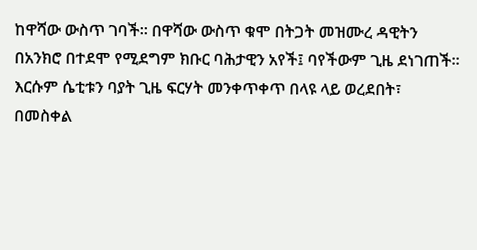ከዋሻው ውስጥ ገባች። በዋሻው ውስጥ ቁሞ በትጋት መዝሙረ ዳዊትን በአንክሮ በተደሞ የሚደግም ክቡር ባሕታዊን አየች፤ ባየችውም ጊዜ ደነገጠች። እርሱም ሴቲቱን ባያት ጊዜ ፍርሃት መንቀጥቀጥ በላዩ ላይ ወረደበት፣ በመስቀል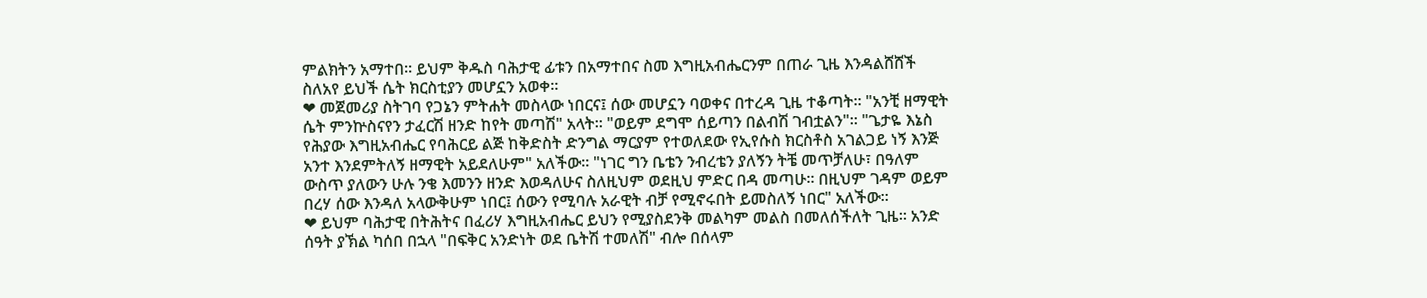ምልክትን አማተበ። ይህም ቅዱስ ባሕታዊ ፊቱን በአማተበና ስመ እግዚአብሔርንም በጠራ ጊዜ እንዳልሸሸች ስለአየ ይህች ሴት ክርስቲያን መሆኗን አወቀ።
❤ መጀመሪያ ስትገባ የጋኔን ምትሐት መስላው ነበርና፤ ሰው መሆኗን ባወቀና በተረዳ ጊዜ ተቆጣት። "አንቺ ዘማዊት ሴት ምንኵስናየን ታፈርሽ ዘንድ ከየት መጣሽ" አላት። "ወይም ደግሞ ሰይጣን በልብሽ ገብቷልን"። "ጌታዬ እኔስ የሕያው እግዚአብሔር የባሕርይ ልጅ ከቅድስት ድንግል ማርያም የተወለደው የኢየሱስ ክርስቶስ አገልጋይ ነኝ እንጅ አንተ እንደምትለኝ ዘማዊት አይደለሁም" አለችው። "ነገር ግን ቤቴን ንብረቴን ያለኝን ትቼ መጥቻለሁ፣ በዓለም ውስጥ ያለውን ሁሉ ንቄ እመንን ዘንድ እወዳለሁና ስለዚህም ወደዚህ ምድር በዳ መጣሁ። በዚህም ገዳም ወይም በረሃ ሰው እንዳለ አላውቅሁም ነበር፤ ሰውን የሚባሉ አራዊት ብቻ የሚኖሩበት ይመስለኝ ነበር" አለችው።
❤ ይህም ባሕታዊ በትሕትና በፈሪሃ እግዚአብሔር ይህን የሚያስደንቅ መልካም መልስ በመለሰችለት ጊዜ። አንድ ሰዓት ያኽል ካሰበ በኋላ "በፍቅር አንድነት ወደ ቤትሽ ተመለሽ" ብሎ በሰላም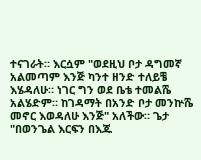ተናገራት። እርሷም "ወደዚህ ቦታ ዳግመኛ አልመጣም እንጅ ካንተ ዘንድ ተለይቼ እሄዳለሁ። ነገር ግን ወደ ቤቴ ተመልሼ አልሄድም። ከገዳማት በአንድ ቦታ መንኵሼ መኖር እወዳለሁ እንጅ" አለችው። ጌታ "በወንጌል እርፍን በእጁ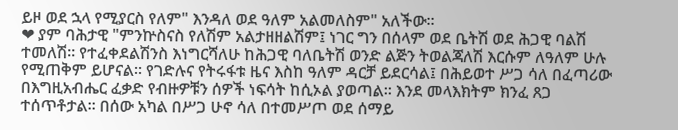ይዞ ወደ ኋላ የሚያርስ የለም" እንዳለ ወደ ዓለም አልመለስም" አለችው።
❤ ያም ባሕታዊ "ምንኵስናስ የለሽም አልታዘዘልሽም፤ ነገር ግን በሰላም ወደ ቤትሽ ወደ ሕጋዊ ባልሽ ተመለሽ። የተፈቀደልሽንስ እነግርሻለሁ ከሕጋዊ ባለቤትሽ ወንድ ልጅን ትወልጃለሽ እርሱም ለዓለም ሁሉ የሚጠቅም ይሆናል። የገድሉና የትሩፋቱ ዜና እስከ ዓለም ዳርቻ ይደርሳል፤ በሕይወተ ሥጋ ሳለ በፈጣሪው በእግዚአብሔር ፈቃድ የብዙዎቹን ሰዎች ነፍሳት ከሲኦል ያወጣል። እንደ መላእክትም ክንፈ ጸጋ ተሰጥቶታል። በሰው አካል በሥጋ ሁኖ ሳለ በተመሥጦ ወደ ሰማይ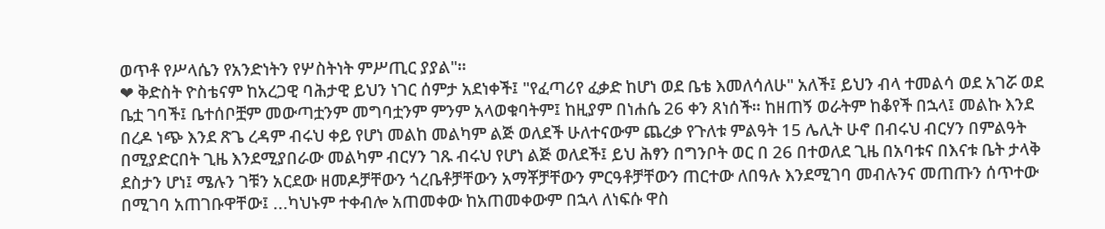ወጥቶ የሥላሴን የአንድነትን የሦስትነት ምሥጢር ያያል"።
❤ ቅድስት ዮስቴናም ከአረጋዊ ባሕታዊ ይህን ነገር ሰምታ አደነቀች፤ "የፈጣሪየ ፈቃድ ከሆነ ወደ ቤቴ እመለሳለሁ" አለች፤ ይህን ብላ ተመልሳ ወደ አገሯ ወደ ቤቷ ገባች፤ ቤተሰቦቿም መውጣቷንም መግባቷንም ምንም አላወቁባትም፤ ከዚያም በነሐሴ 26 ቀን ጸነሰች። ከዘጠኝ ወራትም ከቆየች በኋላ፤ መልኩ እንደ በረዶ ነጭ እንደ ጽጌ ረዳም ብሩህ ቀይ የሆነ መልከ መልካም ልጅ ወለደች ሁለተናውም ጨረቃ የጉለቱ ምልዓት 15 ሌሊት ሁኖ በብሩህ ብርሃን በምልዓት በሚያድርበት ጊዜ እንደሚያበራው መልካም ብርሃን ገጹ ብሩህ የሆነ ልጅ ወለደች፤ ይህ ሕፃን በግንቦት ወር በ 26 በተወለደ ጊዜ በአባቱና በእናቱ ቤት ታላቅ ደስታን ሆነ፤ ሜሉን ገቹን አርደው ዘመዶቻቸውን ጎረቤቶቻቸውን አማቾቻቸውን ምርዓቶቻቸውን ጠርተው ለበዓሉ እንደሚገባ መብሉንና መጠጡን ሰጥተው በሚገባ አጠገቡዋቸው፤ ...ካህኑም ተቀብሎ አጠመቀው ከአጠመቀውም በኋላ ለነፍሱ ዋስ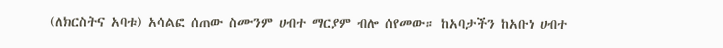(ለክርስትና አባቱ) አሳልፎ ሰጠው ስሙንም ሀብተ ማርያም ብሎ ሰየመው። ከአባታችን ከአቡነ ሀብተ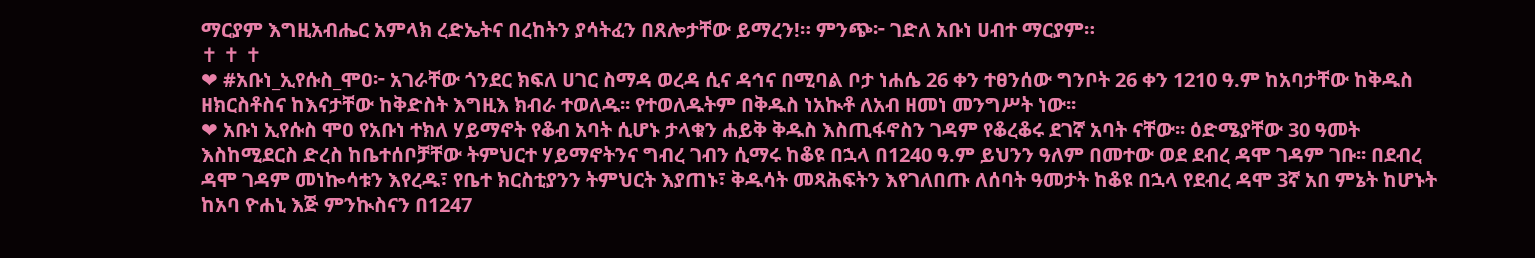ማርያም እግዚአብሔር አምላክ ረድኤትና በረከትን ያሳትፈን በጸሎታቸው ይማረን!። ምንጭ፦ ገድለ አቡነ ሀብተ ማርያም።
✝ ✝ ✝
❤ #አቡነ_ኢየሱስ_ሞዐ፦ አገራቸው ጎንደር ክፍለ ሀገር ስማዳ ወረዳ ሲና ዳኅና በሚባል ቦታ ነሐሴ 26 ቀን ተፀንሰው ግንቦት 26 ቀን 1210 ዓ.ም ከአባታቸው ከቅዱስ ዘክርስቶስና ከእናታቸው ከቅድስት እግዚእ ክብራ ተወለዱ፡፡ የተወለዱትም በቅዱስ ነአኲቶ ለአብ ዘመነ መንግሥት ነው፡፡
❤ አቡነ ኢየሱስ ሞዐ የአቡነ ተክለ ሃይማኖት የቆብ አባት ሲሆኑ ታላቁን ሐይቅ ቅዱስ እስጢፋኖስን ገዳም የቆረቆሩ ደገኛ አባት ናቸው፡፡ ዕድሜያቸው 30 ዓመት እስከሚደርስ ድረስ ከቤተሰቦቻቸው ትምህርተ ሃይማኖትንና ግብረ ገብን ሲማሩ ከቆዩ በኋላ በ1240 ዓ.ም ይህንን ዓለም በመተው ወደ ደብረ ዳሞ ገዳም ገቡ፡፡ በደብረ ዳሞ ገዳም መነኰሳቱን እየረዱ፣ የቤተ ክርስቲያንን ትምህርት እያጠኑ፣ ቅዱሳት መጻሕፍትን እየገለበጡ ለሰባት ዓመታት ከቆዩ በኋላ የደብረ ዳሞ 3ኛ አበ ምኔት ከሆኑት ከአባ ዮሐኒ እጅ ምንኲስናን በ1247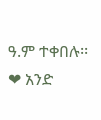ዓ.ም ተቀበሉ፡፡
❤ አንድ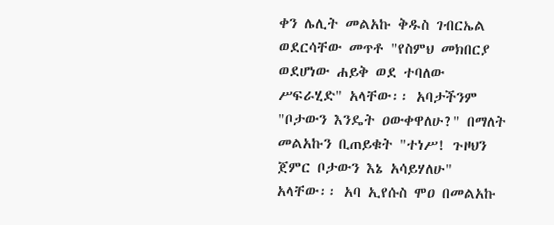ቀን ሌሊት መልአኩ ቅዱስ ገብርኤል ወደርሳቸው መጥቶ "የስምህ መክበርያ ወደሆነው ሐይቅ ወደ ተባለው ሥፍራሂድ" አላቸው፡፡ አባታችንም "ቦታውን እንዴት ዐውቀዋለሁ?" በማለት መልአኩን ቢጠይቁት "ተነሥ! ጉዞህን ጀምር ቦታውን እኔ አሳይሃለሁ" አላቸው፡፡ አባ ኢየሱስ ሞዐ በመልአኩ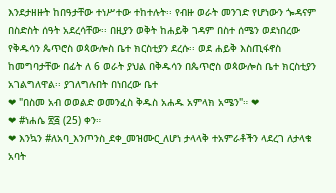እንደታዘዙት ከበዓታቸው ተነሥተው ተከተሉት፡፡ የብዙ ወራት መንገድ የሆነውን ጐዳናም በስድስት ሰዓት አደረሳቸው፡፡ በዚያን ወቅት ከሐይቅ ገዳም በስተ ሰሜን ወደነበረው የቅዱሳን ጴጥሮስ ወጳውሎስ ቤተ ክርስቲያን ደረሱ፡፡ ወደ ሐይቅ እስጢፋኖስ ከመግባታቸው በፊት ለ 6 ወራት ያህል በቅዱሳን በጴጥሮስ ወጳውሎስ ቤተ ክርስቲያን አገልግለዋል፡፡ ያገለግሉበት በነበረው ቤተ
❤ "በስመ አብ ወወልድ ወመንፈስ ቅዱስ አሐዱ አምላክ አሜን"። ❤
❤ #ነሐሴ ፳፭ (25) ቀን።
❤ እንኳን #ለአባ_እንጦንስ_ደቀ_መዝሙር_ለሆነ ታላላቅ ተአምራቶችን ላደረገ ለታላቁ አባት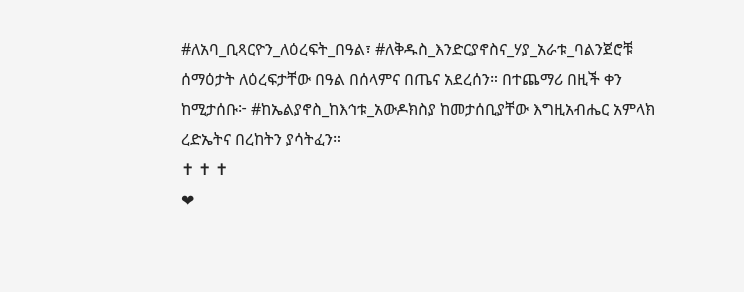#ለአባ_ቢጻርዮን_ለዕረፍት_በዓል፣ #ለቅዱስ_እንድርያኖስና_ሃያ_አራቱ_ባልንጀሮቹ ሰማዕታት ለዕረፍታቸው በዓል በሰላምና በጤና አደረሰን። በተጨማሪ በዚች ቀን ከሚታሰቡ፦ #ከኤልያኖስ_ከእኅቱ_አውዶክስያ ከመታሰቢያቸው እግዚአብሔር አምላክ ረድኤትና በረከትን ያሳትፈን።
✝ ✝ ✝
❤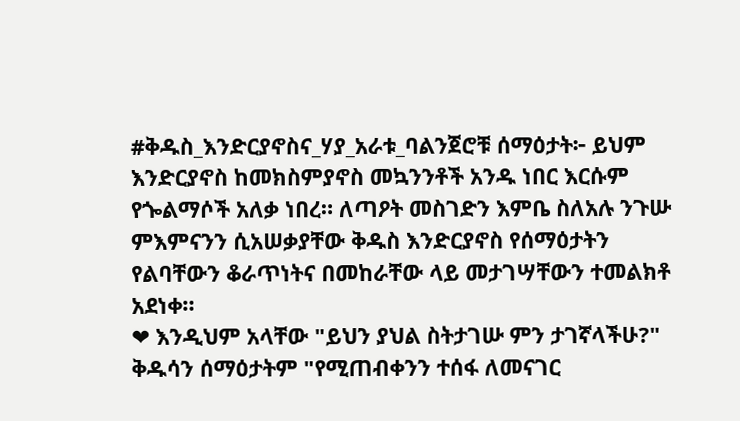#ቅዱስ_እንድርያኖስና_ሃያ_አራቱ_ባልንጀሮቹ ሰማዕታት፦ ይህም እንድርያኖስ ከመክስምያኖስ መኳንንቶች አንዱ ነበር እርሱም የጐልማሶች አለቃ ነበረ። ለጣዖት መስገድን እምቤ ስለአሉ ንጉሡ ምእምናንን ሲአሠቃያቸው ቅዱስ እንድርያኖስ የሰማዕታትን የልባቸውን ቆራጥነትና በመከራቸው ላይ መታገሣቸውን ተመልክቶ አደነቀ።
❤ እንዲህም አላቸው "ይህን ያህል ስትታገሡ ምን ታገኛላችሁ?" ቅዱሳን ሰማዕታትም "የሚጠብቀንን ተሰፋ ለመናገር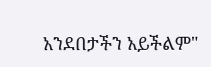አንደበታችን አይችልም"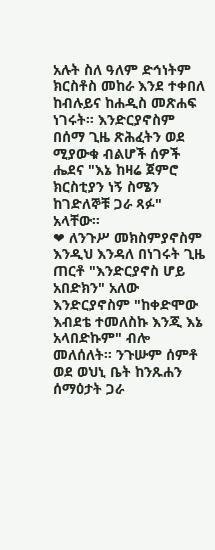አሉት ስለ ዓለም ድኅነትም ክርስቶስ መከራ እንደ ተቀበለ ከብሉይና ከሐዲስ መጽሐፍ ነገሩት። እንድርያኖስም በሰማ ጊዜ ጽሕፈትን ወደ ሚያውቁ ብልሆች ሰዎች ሔደና "እኔ ከዛሬ ጀምሮ ክርስቲያን ነኝ ስሜን ከገድለኞቹ ጋራ ጻፉ" አላቸው።
❤ ለንጉሥ መክስምያኖስም እንዲህ እንዳለ በነገሩት ጊዜ ጠርቶ "እንድርያኖስ ሆይ አበድክን" አለው እንድርያኖስም "ከቀድሞው እብደቴ ተመለስኩ እንጂ እኔ አላበድኩም" ብሎ መለሰለት። ንጉሡም ሰምቶ ወደ ወህኒ ቤት ከንጹሐን ሰማዕታት ጋራ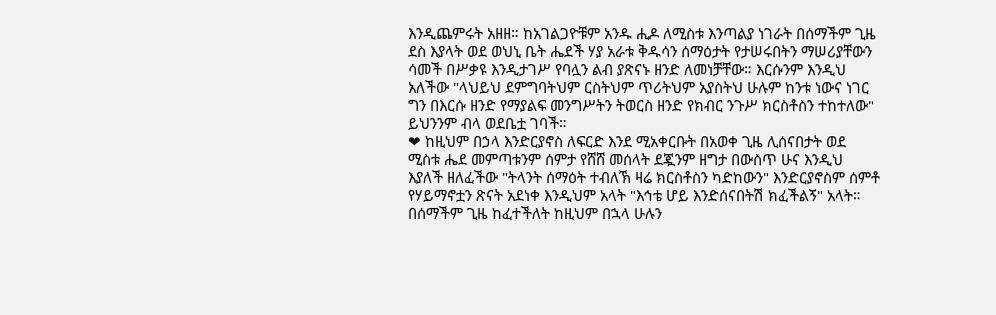እንዲጨምሩት አዘዘ። ከአገልጋዮቹም አንዱ ሒዶ ለሚስቱ እንጣልያ ነገራት በሰማችም ጊዜ ደስ እያላት ወደ ወህኒ ቤት ሔደች ሃያ አራቱ ቅዱሳን ሰማዕታት የታሠሩበትን ማሠሪያቸውን ሳመች በሥቃዩ እንዲታገሥ የባሏን ልብ ያጽናኑ ዘንድ ለመነቻቸው። እርሱንም እንዲህ አለችው "ላህይህ ደምግባትህም ርስትህም ጥሪትህም አያስትህ ሁሉም ከንቱ ነውና ነገር ግን በእርሱ ዘንድ የማያልፍ መንግሥትን ትወርስ ዘንድ የክብር ንጉሥ ክርስቶስን ተከተለው" ይህንንም ብላ ወደቤቷ ገባች።
❤ ከዚህም በኃላ እንድርያኖስ ለፍርድ እንደ ሚአቀርቡት በአወቀ ጊዜ ሊሰናበታት ወደ ሚስቱ ሔደ መምጣቱንም ሰምታ የሸሸ መሰላት ደጇንም ዘግታ በውስጥ ሁና እንዲህ እያለች ዘለፈችው "ትላንት ሰማዕት ተብለኽ ዛሬ ክርስቶስን ካድከውን" እንድርያኖስም ሰምቶ የሃይማኖቷን ጽናት አደነቀ እንዲህም አላት "እኅቴ ሆይ እንድሰናበትሽ ክፈችልኝ" አላት። በሰማችም ጊዜ ከፈተችለት ከዚህም በኋላ ሁሉን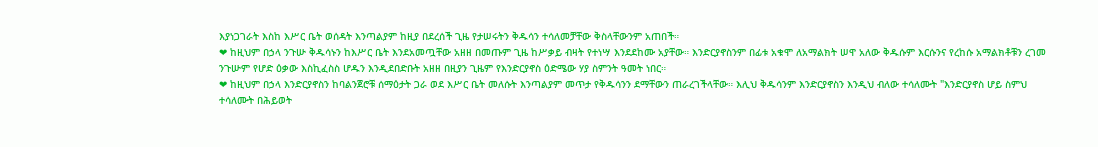እያነጋገራት እስከ እሥር ቤት ወሰዳት እንጣልያም ከዚያ በደረሰች ጊዜ የታሠሩትን ቅዱሳን ተሳለመቻቸው ቅስላቸውንም አጠበች።
❤ ከዚህም በኃላ ንጉሡ ቅዱሳኑን ከእሥር ቤት እንደአመጧቸው አዘዘ በመጡም ጊዜ ከሥቃይ ብዛት የተነሣ እንደደከሙ አያቸው። እንድርያኖስንም በፊቱ አቁሞ ለአማልክት ሠዋ አለው ቅዱሱም እርሱንና የረከሱ አማልክቶቹን ረገመ ንጉሡም የሆድ ዕቃው እስኪፈስስ ሆዱን እንዲደበድቡት አዘዘ በዚያን ጊዜም የእንድርያኖስ ዕድሜው ሃያ ስምንት ዓመት ነበር።
❤ ከዚህም በኃላ እንድርያኖስን ከባልንጀሮቹ ሰማዕታት ጋራ ወደ እሥር ቤት መለሱት እንጣልያም መጥታ የቅዱሳንን ደማቸውን ጠራረገችላቸው። እሊህ ቅዱሳንም እንድርያኖስን እንዲህ ብለው ተሳለሙት "እንድርያኖስ ሆይ ስምህ ተሳለሙት በሕይወት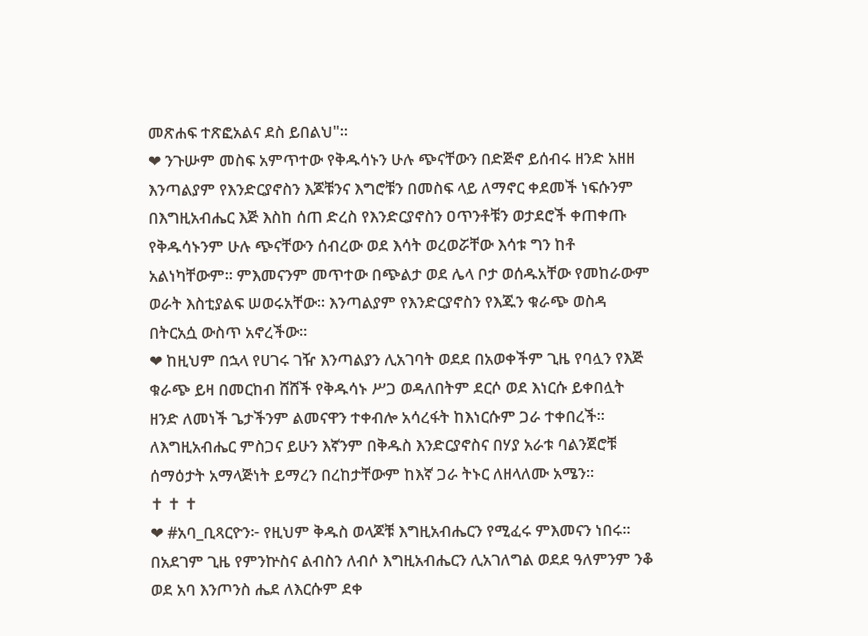መጽሐፍ ተጽፎአልና ደስ ይበልህ"።
❤ ንጉሡም መስፍ አምጥተው የቅዱሳኑን ሁሉ ጭናቸውን በድጅኖ ይሰብሩ ዘንድ አዘዘ እንጣልያም የእንድርያኖስን እጆቹንና እግሮቹን በመስፍ ላይ ለማኖር ቀደመች ነፍሱንም በእግዚአብሔር እጅ እስከ ሰጠ ድረስ የእንድርያኖስን ዐጥንቶቹን ወታደሮች ቀጠቀጡ የቅዱሳኑንም ሁሉ ጭናቸውን ሰብረው ወደ እሳት ወረወሯቸው እሳቱ ግን ከቶ አልነካቸውም። ምእመናንም መጥተው በጭልታ ወደ ሌላ ቦታ ወሰዱአቸው የመከራውም ወራት እስቲያልፍ ሠወሩአቸው። እንጣልያም የእንድርያኖስን የእጁን ቁራጭ ወስዳ በትርአሷ ውስጥ አኖረችው።
❤ ከዚህም በኋላ የሀገሩ ገዥ እንጣልያን ሊአገባት ወደደ በአወቀችም ጊዜ የባሏን የእጅ ቁራጭ ይዛ በመርከብ ሸሸች የቅዱሳኑ ሥጋ ወዳለበትም ደርሶ ወደ እነርሱ ይቀበሏት ዘንድ ለመነች ጌታችንም ልመናዋን ተቀብሎ አሳረፋት ከእነርሱም ጋራ ተቀበረች። ለእግዚአብሔር ምስጋና ይሁን እኛንም በቅዱስ እንድርያኖስና በሃያ አራቱ ባልንጀሮቹ ሰማዕታት አማላጅነት ይማረን በረከታቸውም ከእኛ ጋራ ትኑር ለዘላለሙ አሜን።
✝ ✝ ✝
❤ #አባ_ቢጻርዮን፦ የዚህም ቅዱስ ወላጆቹ እግዚአብሔርን የሚፈሩ ምእመናን ነበሩ። በአደገም ጊዜ የምንኵስና ልብስን ለብሶ እግዚአብሔርን ሊአገለግል ወደደ ዓለምንም ንቆ ወደ አባ እንጦንስ ሔደ ለእርሱም ደቀ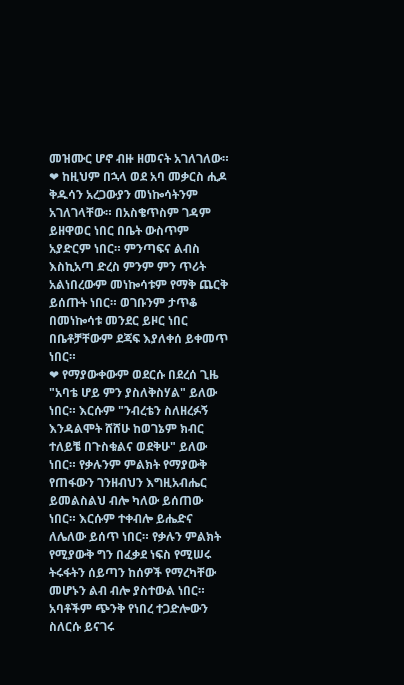መዝሙር ሆኖ ብዙ ዘመናት አገለገለው።
❤ ከዚህም በኋላ ወደ አባ መቃርስ ሒዶ ቅዱሳን አረጋውያን መነኰሳትንም አገለገላቸው። በአስቄጥስም ገዳም ይዘዋወር ነበር በቤት ውስጥም አያድርም ነበር። ምንጣፍና ልብስ እስኪአጣ ድረስ ምንም ምን ጥሪት አልነበረውም መነኰሳቱም የማቅ ጨርቅ ይሰጡት ነበር። ወገቡንም ታጥቆ በመነኰሳቱ መንደር ይዞር ነበር በቤቶቻቸውም ደጃፍ እያለቀሰ ይቀመጥ ነበር።
❤ የማያውቀውም ወደርሱ በደረሰ ጊዜ "አባቴ ሆይ ምን ያስለቅስሃል" ይለው ነበር። እርሱም "ንብረቴን ስለዘረፉኝ እንዳልሞት ሸሸሁ ከወገኔም ክብር ተለይቼ በጉስቁልና ወደቅሁ" ይለው ነበር። የቃሉንም ምልክት የማያውቅ የጠፋውን ገንዘብህን እግዚአብሔር ይመልስልህ ብሎ ካለው ይሰጠው ነበር። እርሱም ተቀብሎ ይሔድና ለሌለው ይሰጥ ነበር። የቃሉን ምልክት የሚያውቅ ግን በፈቃደ ነፍስ የሚሠሩ ትሩፋትን ሰይጣን ከሰዎች የማረካቸው መሆኑን ልብ ብሎ ያስተውል ነበር። አባቶችም ጭንቅ የነበረ ተጋድሎውን ስለርሱ ይናገሩ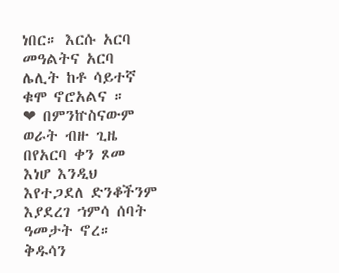ነበር። እርሱ አርባ መዓልትና አርባ ሌሊት ከቶ ሳይተኛ ቁሞ ኖሮአልና ።
❤ በምንኵስናውም ወራት ብዙ ጊዜ በየአርባ ቀን ጾመ እነሆ እንዲህ እየተጋደለ ድንቆችንም እያደረገ ኀምሳ ሰባት ዓመታት ኖረ። ቅዱሳን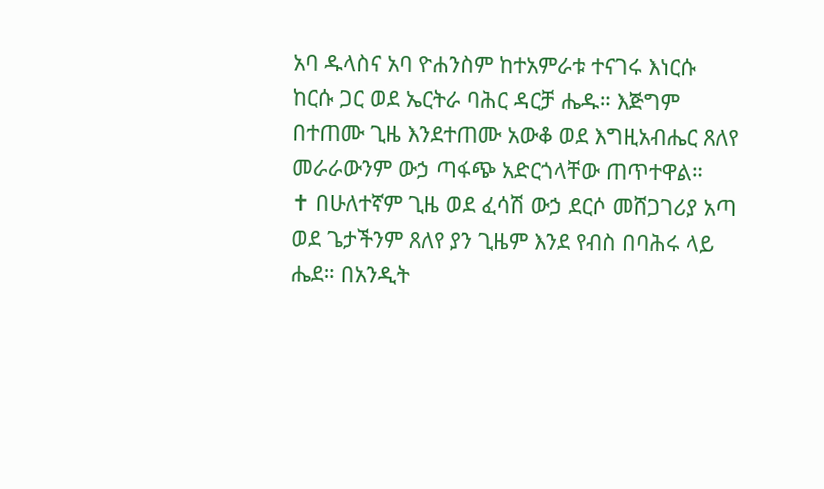አባ ዱላስና አባ ዮሐንስም ከተአምራቱ ተናገሩ እነርሱ ከርሱ ጋር ወደ ኤርትራ ባሕር ዳርቻ ሔዱ። እጅግም በተጠሙ ጊዜ እንደተጠሙ አውቆ ወደ እግዚአብሔር ጸለየ መራራውንም ውኃ ጣፋጭ አድርጎላቸው ጠጥተዋል።
✝ በሁለተኛም ጊዜ ወደ ፈሳሽ ውኃ ደርሶ መሸጋገሪያ አጣ ወደ ጌታችንም ጸለየ ያን ጊዜም እንደ የብስ በባሕሩ ላይ ሔደ። በአንዲት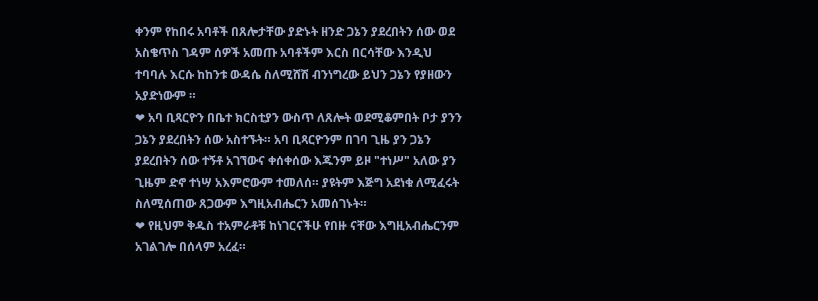ቀንም የከበሩ አባቶች በጸሎታቸው ያድኑት ዘንድ ጋኔን ያደረበትን ሰው ወደ አስቄጥስ ገዳም ሰዎች አመጡ አባቶችም እርስ በርሳቸው እንዲህ ተባባሉ እርሱ ከከንቱ ውዳሴ ስለሚሸሽ ብንነግረው ይህን ጋኔን የያዘውን አያድነውም ።
❤ አባ ቢጻርዮን በቤተ ክርስቲያን ውስጥ ለጸሎት ወደሚቆምበት ቦታ ያንን ጋኔን ያደረበትን ሰው አስተኙት። አባ ቢጻርዮንም በገባ ጊዜ ያን ጋኔን ያደረበትን ሰው ተኝቶ አገኘውና ቀሰቀሰው እጁንም ይዞ "ተነሥ" አለው ያን ጊዜም ድኖ ተነሣ አእምሮውም ተመለሰ። ያዩትም እጅግ አደነቁ ለሚፈሩት ስለሚሰጠው ጸጋውም እግዚአብሔርን አመሰገኑት።
❤ የዚህም ቅዱስ ተአምራቶቹ ከነገርናችሁ የበዙ ናቸው እግዚአብሔርንም አገልገሎ በሰላም አረፈ።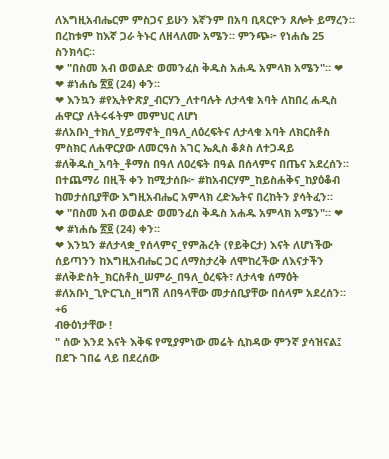ለእግዚአብሔርም ምስጋና ይሁን እኛንም በአባ ቢጻርዮን ጸሎት ይማረን። በረከቱም ከእኛ ጋራ ትኑር ለዘላለሙ አሜን። ምንጭ፦ የነሐሴ 25 ስንክሳር።
❤ "በስመ አብ ወወልድ ወመንፈስ ቅዱስ አሐዱ አምላክ አሜን"። ❤
❤ #ነሐሴ ፳፬ (24) ቀን።
❤ እንኳን #የኢትዮጽያ_ብርሃን_ለተባሉት ለታላቁ አባት ለከበረ ሐዲስ ሐዋርያ ለትሩፋትም መምህር ለሆነ #ለአቡነ_ተክለ_ሃይማኖት_በዓለ_ለዕረፍትና ለታላቁ አባት ለክርስቶስ ምስክር ለሐዋርያው ለመርዓስ አገር ኤጲስ ቆጶስ ለተጋዳይ #ለቅዱስ_አባት_ቶማስ በዓለ ለዐረፍት በዓል በሰላምና በጤና አደረሰን። በተጨማሪ በዚች ቀን ከሚታሰቡ፦ #ከአብርሃም_ከይስሐቅና_ከያዕቆብ ከመታሰቢያቸው እግዚአብሔር አምላክ ረድኤትና በረከትን ያሳትፈን።
❤ "በስመ አብ ወወልድ ወመንፈስ ቅዱስ አሐዱ አምላክ አሜን"። ❤
❤ #ነሐሴ ፳፬ (24) ቀን።
❤ እንኳን #ለታላቋ_የሰላምና_የምሕረት (የይቅርታ) እናት ለሆነችው ሰይጣንን ከእግዚአብሔር ጋር ለማስታረቅ ለሞከረችው ለእናታችን #ለቅድስት_ክርስቶስ_ሠምራ_በዓለ_ዕረፍት፣ ለታላቁ ሰማዕት #ለአቡነ_ጊዮርጊስ_ዘግሽ ለበዓላቸው መታሰቢያቸው በሰላም አደረሰን።
+6
ብፁዕነታቸው !
" ሰው እንደ እናት እቅፍ የሚያምነው መሬት ሲከዳው ምንኛ ያሳዝናል፤ በደጉ ገበሬ ላይ በደረሰው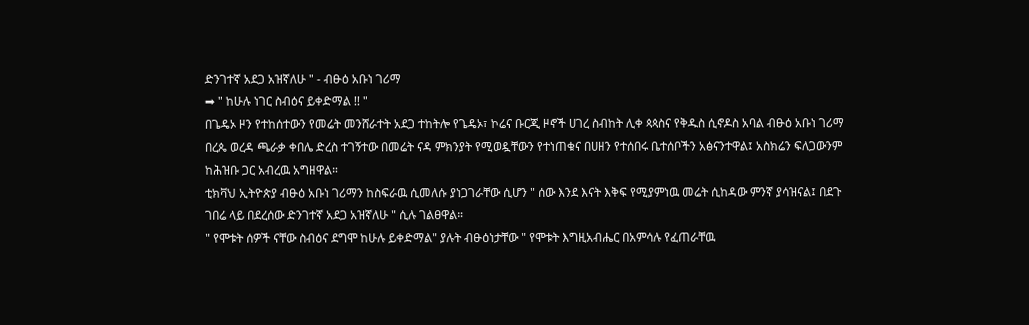ድንገተኛ አደጋ አዝኛለሁ " - ብፁዕ አቡነ ገሪማ
➡ " ከሁሉ ነገር ስብዕና ይቀድማል !! "
በጌዴኦ ዞን የተከሰተውን የመሬት መንሸራተት አደጋ ተከትሎ የጌዴኦ፣ ኮሬና ቡርጂ ዞኖች ሀገረ ስብከት ሊቀ ጳጳስና የቅዱስ ሲኖዶስ አባል ብፁዕ አቡነ ገሪማ በረጴ ወረዳ ጫራቃ ቀበሌ ድረስ ተገኝተው በመሬት ናዳ ምክንያት የሚወዷቸውን የተነጠቁና በሀዘን የተሰበሩ ቤተሰቦችን አፅናንተዋል፤ አስክሬን ፍለጋውንም ከሕዝቡ ጋር አብረዉ አግዘዋል።
ቲክቫህ ኢትዮጵያ ብፁዕ አቡነ ገሪማን ከስፍራዉ ሲመለሱ ያነጋገራቸው ሲሆን " ሰው እንደ እናት እቅፍ የሚያምነዉ መሬት ሲከዳው ምንኛ ያሳዝናል፤ በደጉ ገበሬ ላይ በደረሰው ድንገተኛ አደጋ አዝኛለሁ " ሲሉ ገልፀዋል።
" የሞቱት ሰዎች ናቸው ስብዕና ደግሞ ከሁሉ ይቀድማል" ያሉት ብፁዕነታቸው " የሞቱት እግዚአብሔር በአምሳሉ የፈጠራቸዉ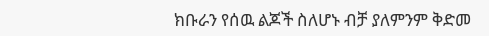ክቡራን የሰዉ ልጆች ስለሆኑ ብቻ ያለምንም ቅድመ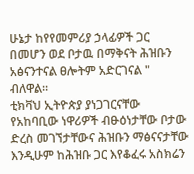ሁኔታ ከየየመምሪያ ኃላፊዎች ጋር በመሆን ወደ ቦታዉ በማቅናት ሕዝቡን አፅናንተናል ፀሎትም አድርገናል " ብለዋል።
ቲክቫህ ኢትዮጵያ ያነጋገርናቸው የአከባቢው ነዋሪዎች ብፁዕነታቸው ቦታው ድረስ መገኘታቸውና ሕዝቡን ማፅናናታቸው እንዲሁም ከሕዝቡ ጋር እየቆፈሩ አስክሬን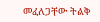መፈለጋቸው ትልቅ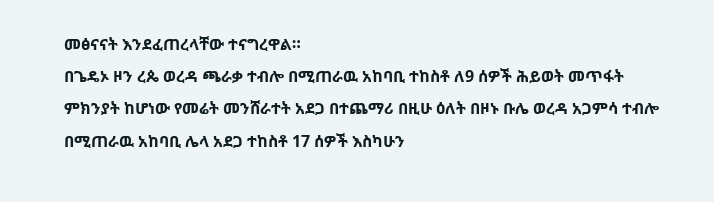መፅናናት እንደፈጠረላቸው ተናግረዋል።
በጌዴኦ ዞን ረጴ ወረዳ ጫራቃ ተብሎ በሚጠራዉ አከባቢ ተከስቶ ለ9 ሰዎች ሕይወት መጥፋት ምክንያት ከሆነው የመሬት መንሸራተት አደጋ በተጨማሪ በዚሁ ዕለት በዞኑ ቡሌ ወረዳ አጋምሳ ተብሎ በሚጠራዉ አከባቢ ሌላ አደጋ ተከስቶ 17 ሰዎች እስካሁን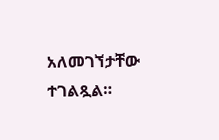አለመገኘታቸው ተገልጿል።